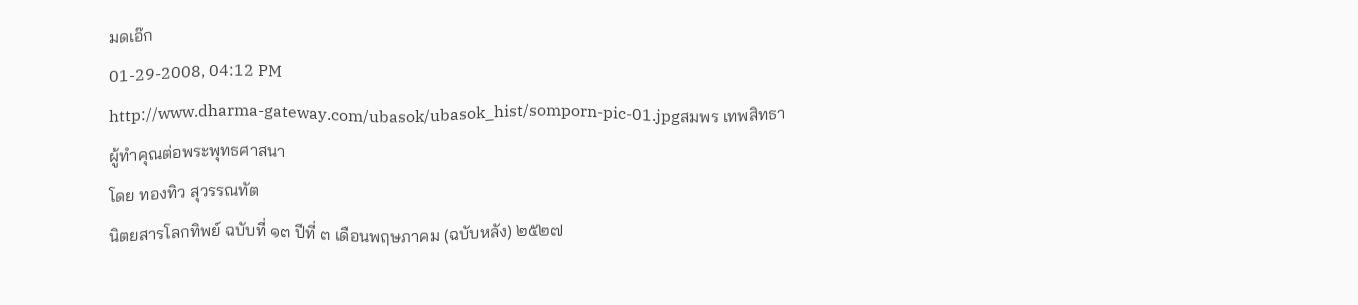มดเอ๊ก
01-29-2008, 04:12 PM
http://www.dharma-gateway.com/ubasok/ubasok_hist/somporn-pic-01.jpgสมพร เทพสิทธา
ผู้ทำคุณต่อพระพุทธศาสนา
โดย ทองทิว สุวรรณทัต
นิตยสารโลกทิพย์ ฉบับที่ ๑๓ ปีที่ ๓ เดือนพฤษภาคม (ฉบับหลัง) ๒๕๒๗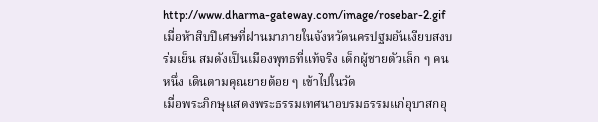http://www.dharma-gateway.com/image/rosebar-2.gif
เมื่อห้าสิบปีเศษที่ฝานมาภายในจังหวัดนครปฐมอันเงียบสงบร่มเย็น สมดังเป็นเมืองพุทธที่แท้จริง เด็กผู้ชายตัวเล็ก ๆ คนหนึ่ง เดินตามคุณยายต้อย ๆ เข้าไปในวัด
เมื่อพระภิกษุแสดงพระธรรมเทศนาอบรมธรรมแก่อุบาสกอุ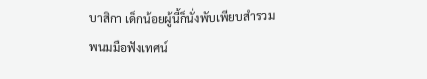บาสิกา เด็กน้อยผู้นี้ก็นั่งพับเพียบสำรวมพนมมือฟังเทศน์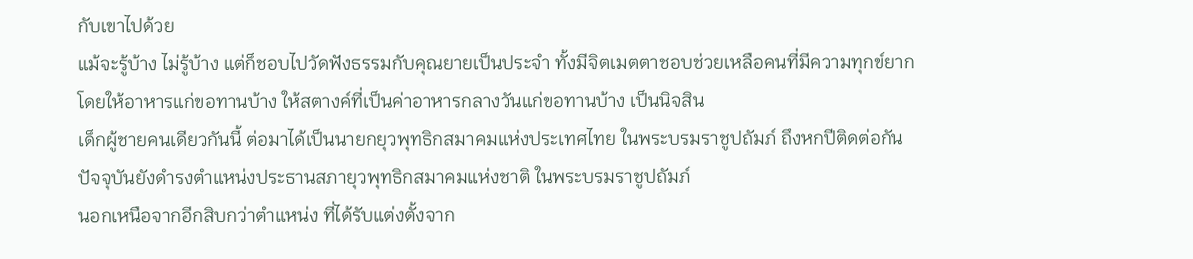กับเขาไปด้วย
แม้จะรู้บ้าง ไม่รู้บ้าง แต่ก็ชอบไปวัดฟังธรรมกับคุณยายเป็นประจำ ทั้งมีจิตเมตตาชอบช่วยเหลือคนที่มีความทุกข์ยากโดยให้อาหารแก่ขอทานบ้าง ให้สตางค์ที่เป็นค่าอาหารกลางวันแก่ขอทานบ้าง เป็นนิจสิน
เด็กผู้ชายคนเดียวกันนี้ ต่อมาได้เป็นนายกยุวพุทธิกสมาคมแห่งประเทศไทย ในพระบรมราชูปถัมภ์ ถึงหกปีติดต่อกัน ปัจจุบันยังดำรงตำแหน่งประธานสภายุวพุทธิกสมาคมแห่งชาติ ในพระบรมราชูปถัมภ์
นอกเหนือจากอีกสิบกว่าตำแหน่ง ที่ได้รับแต่งตั้งจาก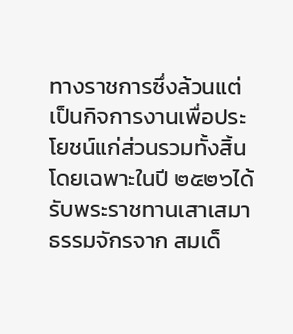ทางราชการซึ่งล้วนแต่เป็นกิจการงานเพื่อประโยชน์แก่ส่วนรวมทั้งสิ้น
โดยเฉพาะในปี ๒๕๒๖ได้รับพระราชทานเสาเสมาธรรมจักรจาก สมเด็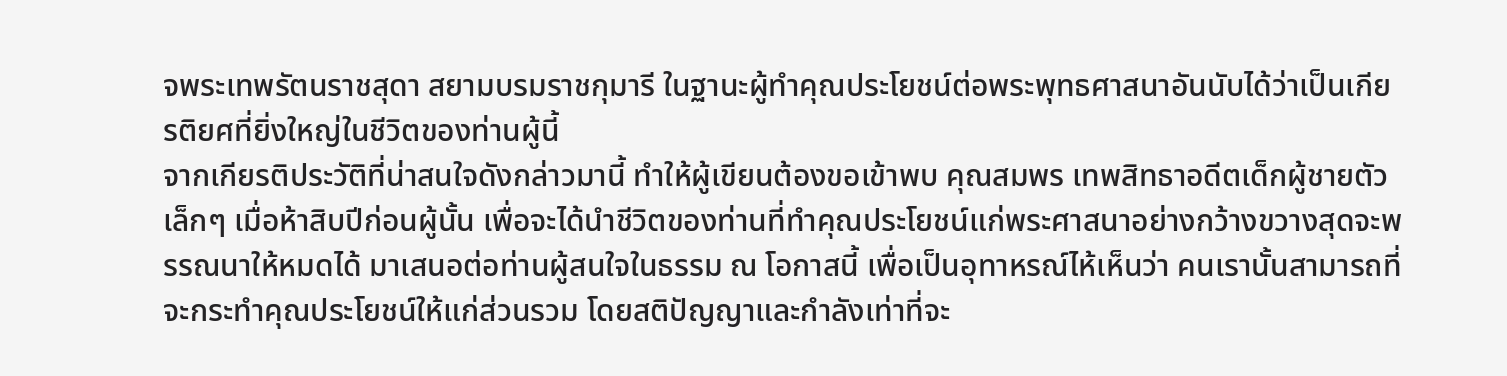จพระเทพรัตนราชสุดา สยามบรมราชกุมารี ในฐานะผู้ทำคุณประโยชน์ต่อพระพุทธศาสนาอันนับได้ว่าเป็นเกียรติยศที่ยิ่งใหญ่ในชีวิตของท่านผู้นี้
จากเกียรติประวัติที่น่าสนใจดังกล่าวมานี้ ทำให้ผู้เขียนต้องขอเข้าพบ คุณสมพร เทพสิทธาอดีตเด็กผู้ชายตัวเล็กๆ เมื่อห้าสิบปีก่อนผู้นั้น เพื่อจะได้นำชีวิตของท่านที่ทำคุณประโยชน์แก่พระศาสนาอย่างกว้างขวางสุดจะพรรณนาให้หมดได้ มาเสนอต่อท่านผู้สนใจในธรรม ณ โอกาสนี้ เพื่อเป็นอุทาหรณ์ไห้เห็นว่า คนเรานั้นสามารถที่จะกระทำคุณประโยชน์ให้แก่ส่วนรวม โดยสติปัญญาและกำลังเท่าที่จะ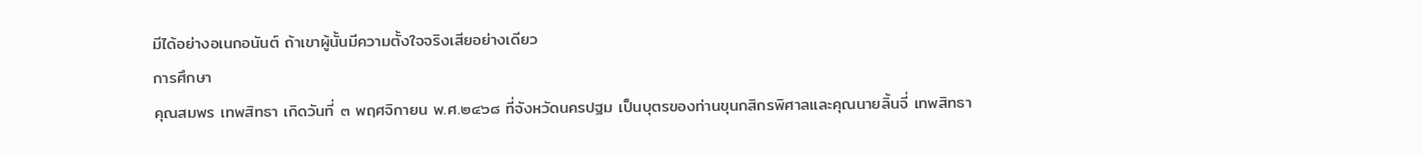มีได้อย่างอเนกอนันต์ ถ้าเขาผู้นั้นมีความตั้งใจจริงเสียอย่างเดียว
การศึกษา
คุณสมพร เทพสิทธา เกิดวันที่ ๓ พฤศจิกายน พ.ศ.๒๔๖๘ ที่จังหวัดนครปฐม เป็นบุตรของท่านขุนกสิกรพิศาลและคุณนายลิ้นจี่ เทพสิทธา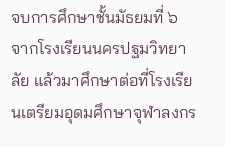จบการศึกษาชั้นมัธยมที่ ๖ จากโรงเรียนนครปฐมวิทยาลัย แล้วมาศึกษาต่อที่โรงเรียนเตรียมอุดมศึกษาจุฬาลงกร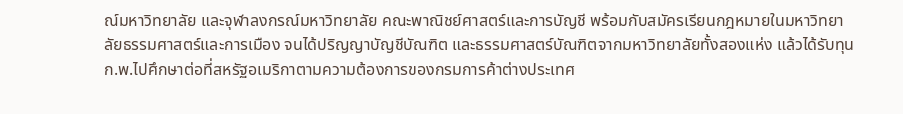ณ์มหาวิทยาลัย และจุฬาลงกรณ์มหาวิทยาลัย คณะพาณิชย์ศาสตร์และการบัญชี พร้อมกับสมัครเรียนกฎหมายในมหาวิทยาลัยธรรมศาสตร์และการเมือง จนได้ปริญญาบัญชีบัณฑิต และธรรมศาสตร์บัณฑิตจากมหาวิทยาลัยทั้งสองแห่ง แล้วได้รับทุน ก.พ.ไปศึกษาต่อที่สหรัฐอเมริกาตามความต้องการของกรมการค้าต่างประเทศ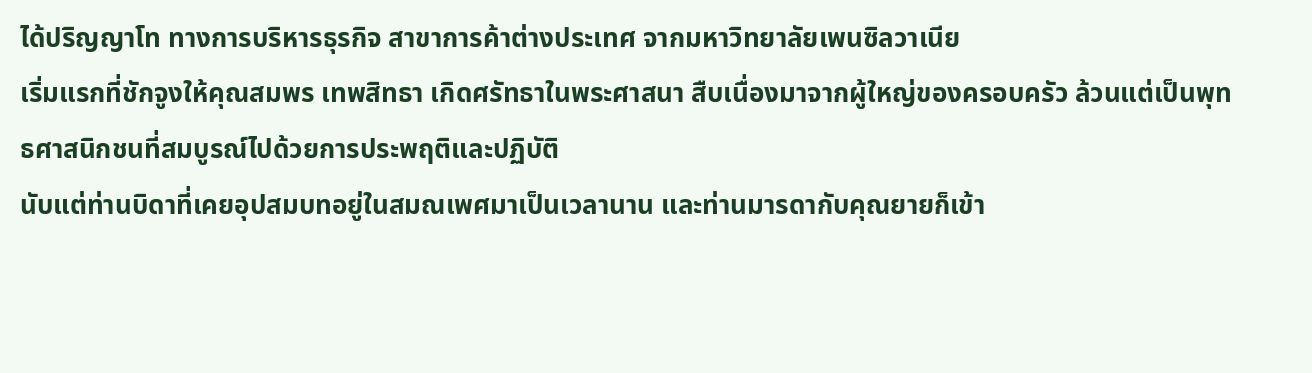ได้ปริญญาโท ทางการบริหารธุรกิจ สาขาการค้าต่างประเทศ จากมหาวิทยาลัยเพนซิลวาเนีย
เริ่มแรกที่ชักจูงให้คุณสมพร เทพสิทธา เกิดศรัทธาในพระศาสนา สืบเนื่องมาจากผู้ใหญ่ของครอบครัว ล้วนแต่เป็นพุทธศาสนิกชนที่สมบูรณ์ไปด้วยการประพฤติและปฏิบัติ
นับแต่ท่านบิดาที่เคยอุปสมบทอยู่ในสมณเพศมาเป็นเวลานาน และท่านมารดากับคุณยายก็เข้า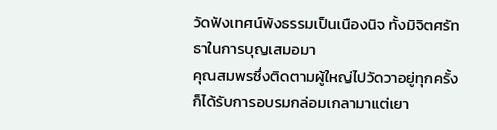วัดฟังเทศน์พังธรรมเป็นเนืองนิจ ทั้งมิจิตศรัทธาในการบุญเสมอมา
คุณสมพรซึ่งติดตามผู้ใหญ่ไปวัดวาอยู่ทุกครั้ง ก็ได้รับการอบรมกล่อมเกลามาแต่เยา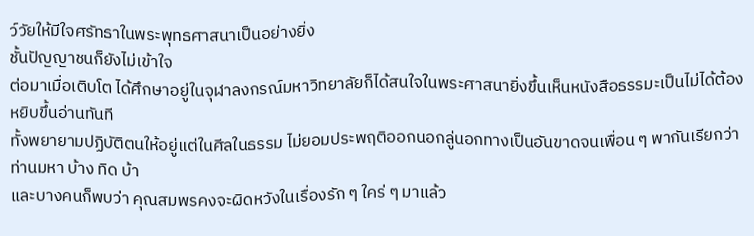ว์วัยให้มีใจศรัทธาในพระพุทธศาสนาเป็นอย่างยิ่ง
ชั้นปัญญาชนก็ยังไม่เข้าใจ
ต่อมาเมื่อเติบโต ได้ศึกษาอยู่ในจุฬาลงกรณ์มหาวิทยาลัยก็ได้สนใจในพระศาสนายิ่งขึ้นเห็นหนังสือธรรมะเป็นไม่ได้ต้องหยิบขึ้นอ่านทันที
ทั้งพยายามปฏิบัติตนให้อยู่แต่ในศีลในธรรม ไม่ยอมประพฤติออกนอกลู่นอกทางเป็นอันขาดจนเพื่อน ๆ พากันเรียกว่า ท่านมหา บ้าง ทิด บ้า
และบางคนก็พบว่า คุณสมพรคงจะผิดหวังในเรื่องรัก ๆ ใคร่ ๆ มาแล้ว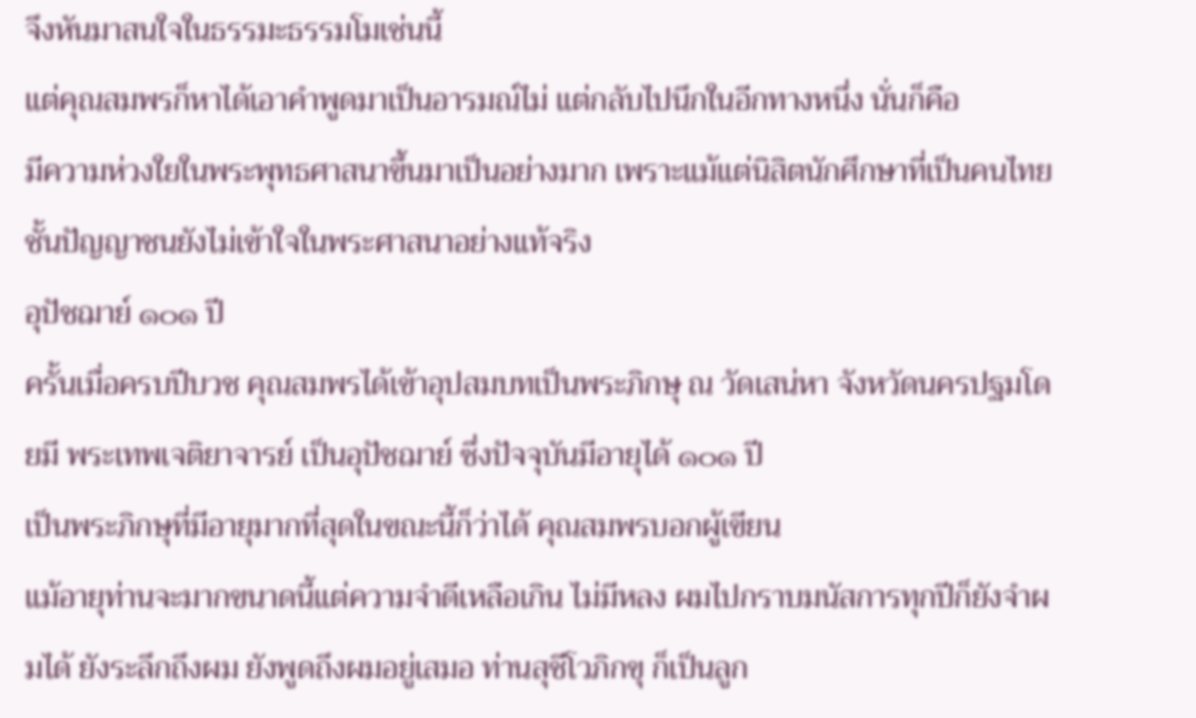จึงหันมาสนใจในธรรมะธรรมโมเช่นนี้
แต่คุณสมพรก็หาได้เอาคำพูดมาเป็นอารมณ์ไม่ แต่กลับไปนึกในอีกทางหนึ่ง นั่นก็คือ
มีความห่วงใยในพระพุทธศาสนาขึ้นมาเป็นอย่างมาก เพราะแม้แต่นิสิตนักศึกษาที่เป็นคนไทยชั้นปัญญาชนยังไม่เข้าใจในพระศาสนาอย่างแท้จริง
อุปัชฌาย์ ๑๐๑ ปี
ครั้นเมื่อครบปีบวช คุณสมพรได้เข้าอุปสมบทเป็นพระภิกษุ ณ วัดเสน่หา จังหวัดนครปฐมโดยมี พระเทพเจติยาจารย์ เป็นอุปัชฌาย์ ซึ่งปัจจุบันมีอายุได้ ๑๐๑ ปี
เป็นพระภิกษุที่มีอายุมากที่สุดในขณะนี้ก็ว่าได้ คุณสมพรบอกผู้เขียน
แม้อายุท่านจะมากขนาดนี้แต่ความจำดีเหลือเกิน ไม่มีหลง ผมไปกราบมนัสการทุกปีก็ยังจำผมได้ ยังระลึกถึงผม ยังพูดถึงผมอยู่เสมอ ท่านสุชีโวภิกขุ ก็เป็นลูก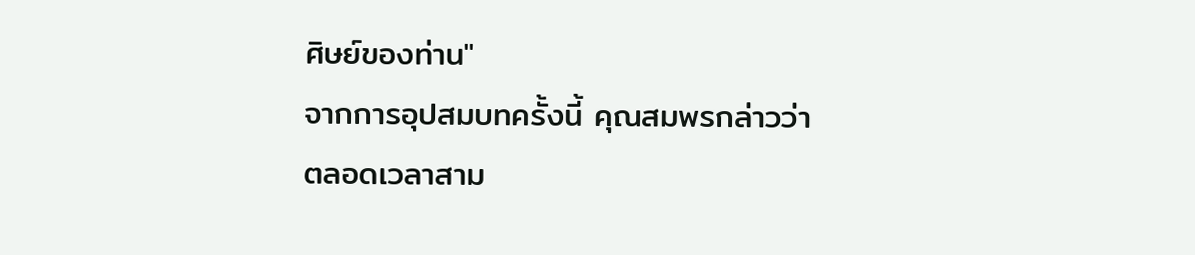ศิษย์ของท่าน"
จากการอุปสมบทครั้งนี้ คุณสมพรกล่าวว่า
ตลอดเวลาสาม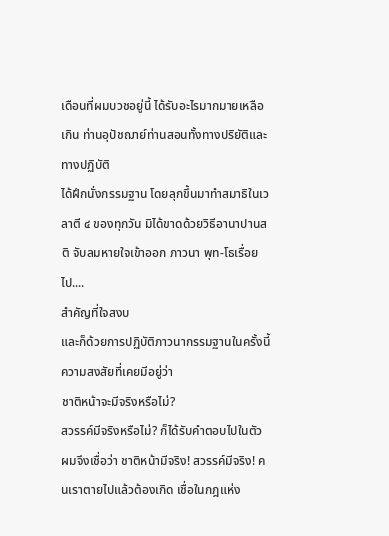เดือนที่ผมบวชอยู่นี้ ได้รับอะไรมากมายเหลือเกิน ท่านอุปัชฌาย์ท่านสอนทั้งทางปริยัติและทางปฏิบัติ
ได้ฝึกนั่งกรรมฐาน โดยลุกขึ้นมาทำสมาธิในเวลาตี ๔ ของทุกวัน มิได้ขาดด้วยวิธีอานาปานสติ จับลมหายใจเข้าออก ภาวนา พุท-โธเรื่อยไป....
สำคัญที่ใจสงบ
และก็ด้วยการปฏิบัติภาวนากรรมฐานในครั้งนี้ ความสงสัยที่เคยมีอยู่ว่า
ชาติหน้าจะมีจริงหรือไม่?
สวรรค์มีจริงหรือไม่? ก็ได้รับคำตอบไปในตัว
ผมจึงเชื่อว่า ชาติหน้ามีจริง! สวรรค์มีจริง! คนเราตายไปแล้วต้องเกิด เชื่อในกฎแห่ง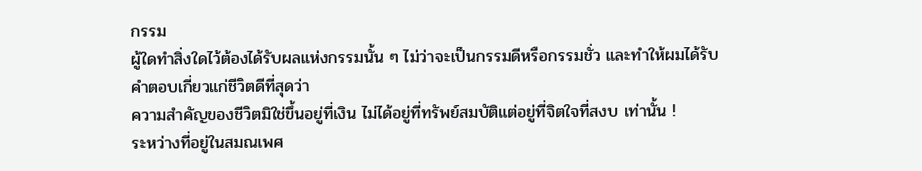กรรม
ผู้ใดทำสิ่งใดไว้ต้องได้รับผลแห่งกรรมนั้น ๆ ไม่ว่าจะเป็นกรรมดีหรือกรรมชั่ว และทำให้ผมได้รับคำตอบเกี่ยวแก่ชีวิตดีที่สุดว่า
ความสำคัญของชีวิตมิใช่ขึ้นอยู่ที่เงิน ไม่ได้อยู่ที่ทรัพย์สมบัติแต่อยู่ที่จิตใจที่สงบ เท่านั้น !
ระหว่างที่อยู่ในสมณเพศ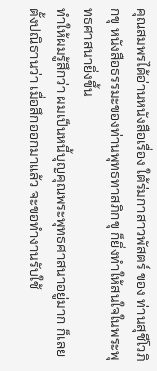คุณสมพรได้อ่านหนังสือเรื่อง ใต้ร่มกาสาวพัสตร์ ของ ท่านสุชีโวภิกขุ หนังสือธรรมะของท่านพุทธทาสภิกขุ ก็ยิ่งทำให้สนใจในพระพุทธศาสนายิ่งขึ้น
ทำให้ผมรู้สึกว่า ผมเป็นหนี้บุญคุณพระพุทธศาสนาอยู่มาก ก็เลยตั้งปณิธานว่า เมื่อสึกออกมาแล้ว จะขอทำงานรับใช้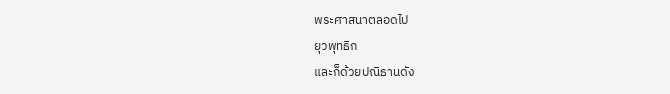พระศาสนาตลอดไป
ยุวพุทธิก
และก็ด้วยปณิธานดัง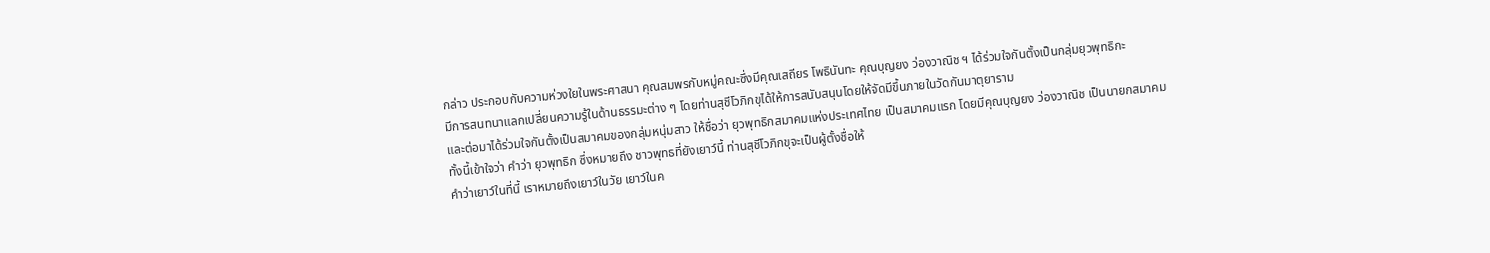กล่าว ประกอบกับความห่วงใยในพระศาสนา คุณสมพรกับหมู่คณะซึ่งมีคุณเสถียร โพธินันทะ คุณบุญยง ว่องวาณิช ฯ ได้ร่วมใจกันตั้งเป็นกลุ่มยุวพุทธิกะ
มีการสนทนาแลกเปลี่ยนความรู้ในด้านธรรมะต่าง ๆ โดยท่านสุชีโวภิกขุได้ให้การสนับสนุนโดยให้จัดมีขึ้นภายในวัดกันมาตุยาราม
และต่อมาได้ร่วมใจกันตั้งเป็นสมาคมของกลุ่มหนุ่มสาว ให้ชื่อว่า ยุวพุทธิกสมาคมแห่งประเทศไทย เป็นสมาคมแรก โดยมีคุณบุญยง ว่องวาณิช เป็นนายกสมาคม
ทั้งนี้เข้าใจว่า คำว่า ยุวพุทธิก ซึ่งหมายถึง ชาวพุทธที่ยังเยาว์นี้ ท่านสุชีโวภิกขุจะเป็นผู้ตั้งชื่อให้
คำว่าเยาว์ในที่นี้ เราหมายถึงเยาว์ในวัย เยาว์ในค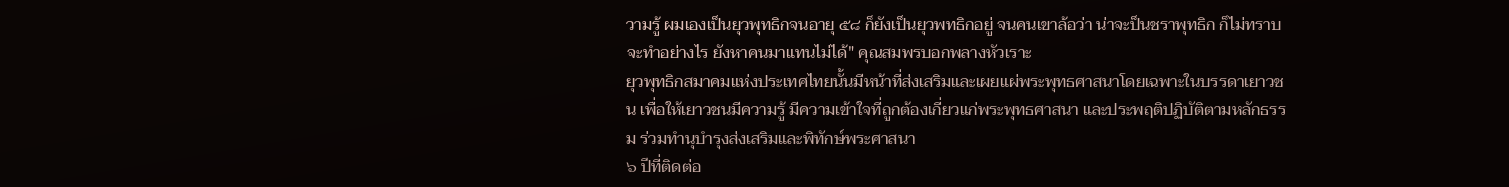วามรู้ ผมเองเป็นยุวพุทธิกจนอายุ ๕๘ ก็ยังเป็นยุวพทธิกอยู่ จนคนเขาล้อว่า น่าจะป็นชราพุทธิก ก็ไม่ทราบจะทำอย่างไร ยังหาคนมาแทนไม่ได้" คุณสมพรบอกพลางหัวเราะ
ยุวพุทธิกสมาคมแห่งประเทศไทยนั้นมีหน้าที่ส่งเสริมและเผยแผ่พระพุทธศาสนาโดยเฉพาะในบรรดาเยาวชน เพื่อให้เยาวชนมีความรู้ มีความเข้าใจที่ถูกต้องเกี่ยวแก่พระพุทธศาสนา และประพฤติปฏิบัติตามหลักธรรม ร่วมทำนุบำรุงส่งเสริมและพิทักษ์พระศาสนา
๖ ปีที่ติดต่อ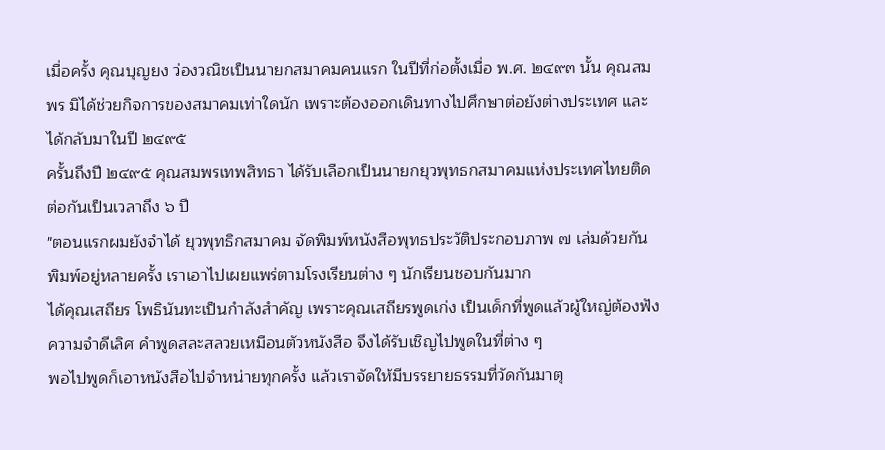เมื่อครั้ง คุณบุญยง ว่องวณิชเป็นนายกสมาคมคนแรก ในปีที่ก่อตั้งเมื่อ พ.ศ. ๒๔๙๓ นั้น คุณสมพร มิได้ช่วยกิจการของสมาคมเท่าใดนัก เพราะต้องออกเดินทางไปศึกษาต่อยังต่างประเทศ และได้กลับมาในปี ๒๔๙๕
ครั้นถึงปี ๒๔๙๕ คุณสมพรเทพสิทธา ได้รับเลือกเป็นนายกยุวพุทธกสมาคมแห่งประเทศไทยติดต่อกันเป็นเวลาถึง ๖ ปี
"ตอนแรกผมยังจำได้ ยุวพุทธิกสมาคม จัดพิมพ์หนังสือพุทธประวัติประกอบภาพ ๗ เล่มด้วยกัน พิมพ์อยู่หลายครั้ง เราเอาไปเผยแพร่ตามโรงเรียนต่าง ๆ นักเรียนชอบกันมาก
ได้คุณเสถียร โพธินันทะเป็นกำลังสำคัญ เพราะคุณเสถียรพูดเก่ง เป็นเด็กที่พูดแล้วผู้ใหญ่ต้องฟัง ความจำดีเลิศ คำพูดสละสลวยเหมือนตัวหนังสือ จึงได้รับเชิญไปพูดในที่ต่าง ๆ
พอไปพูดก็เอาหนังสือไปจำหน่ายทุกครั้ง แล้วเราจัดให้มีบรรยายธรรมที่วัดกันมาตุ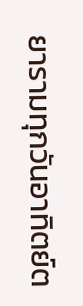ยารามทุกวันอาทิตย์ต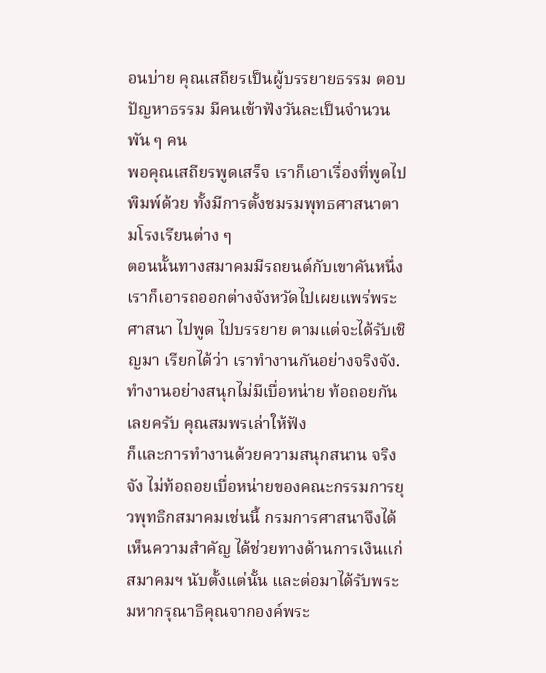อนบ่าย คุณเสถียรเป็นผู้บรรยายธรรม ตอบปัญหาธรรม มีคนเข้าฟังวันละเป็นจำนวนพัน ๆ คน
พอคุณเสถียรพูดเสร็จ เราก็เอาเรื่องที่พูดไปพิมพ์ด้วย ทั้งมีการตั้งชมรมพุทธศาสนาตามโรงเรียนต่าง ๆ
ตอนนั้นทางสมาคมมีรถยนต์กับเขาคันหนึ่ง เราก็เอารถออกต่างจังหวัดไปเผยแพร่พระศาสนา ไปพูด ไปบรรยาย ตามแต่จะได้รับเชิญมา เรียกได้ว่า เราทำงานกันอย่างจริงจัง.ทำงานอย่างสนุกไม่มีเบื่อหน่าย ท้อถอยกันเลยครับ คุณสมพรเล่าให้ฟัง
ก็และการทำงานด้วยความสนุกสนาน จริงจัง ไม่ท้อถอยเบื่อหน่ายของคณะกรรมการยุวพุทธิกสมาคมเช่นนี้ กรมการศาสนาจึงได้เห็นความสำคัญ ได้ช่วยทางด้านการเงินแก่สมาคมฯ นับตั้งแต่นั้น และต่อมาได้รับพระมหากรุณาธิคุณจากองค์พระ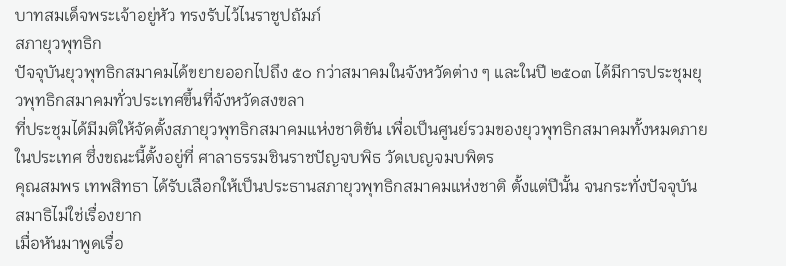บาทสมเด็จพระเจ้าอยู่หัว ทรงรับไว้ไนราชูปถัมภ์
สภายุวพุทธิก
ปัจจุบันยุวพุทธิกสมาคมได้ขยายออกไปถึง ๕๐ กว่าสมาคมในจังหวัดต่าง ๆ และในปี ๒๕๐๓ ได้มีการประชุมยุวพุทธิกสมาคมทั่วประเทศขึ้นที่จังหวัดสงขลา
ที่ประชุมได้มีมติให้จัดตั้งสภายุวพุทธิกสมาคมแห่งชาติขัน เพื่อเป็นศูนย์รวมของยุวพุทธิกสมาคมทั้งหมดภายในประเทศ ซึ่งขณะนี้ตั้งอยู่ที่ ศาลาธรรมชินราชปัญจบพิธ วัดเบญจมบพิตร
คุณสมพร เทพสิทธา ได้รับเลือกให้เป็นประธานสภายุวพุทธิกสมาคมแห่งชาติ ตั้งแต่ปีนั้น จนกระทั่งปัจจุบัน
สมาธิไม่ใช่เรื่องยาก
เมื่อหันมาพูดเรื่อ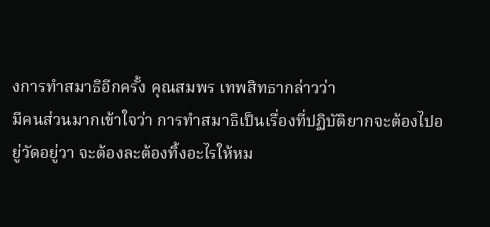งการทำสมาธิอีกครั้ง คุณสมพร เทพสิทธากล่าวว่า
มีคนส่วนมากเข้าใจว่า การทำสมาธิเป็นเรื่องที่ปฏิบัติยากจะต้องไปอยู่วัดอยู่วา จะต้องละต้องทิ้งอะไรให้หม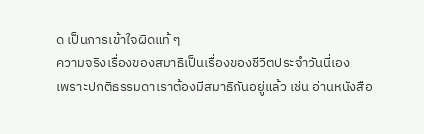ด เป็นการเข้าใจผิดแท้ ๆ
ความจริงเรื่องของสมาธิเป็นเรื่องของชีวิตประจำวันนี่เอง
เพราะปกติธรรมดาเราต้องมีสมาธิกันอยู่แล้ว เช่น อ่านหนังสือ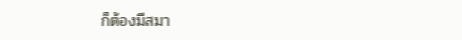ก็ต้องมีสมา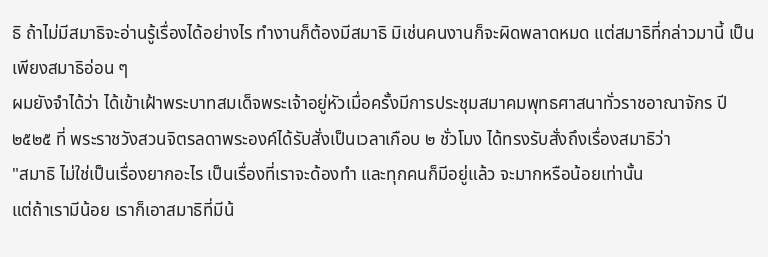ธิ ถ้าไม่มีสมาธิจะอ่านรู้เรื่องได้อย่างไร ทำงานก็ต้องมีสมาธิ มิเช่นคนงานก็จะผิดพลาดหมด แต่สมาธิที่กล่าวมานี้ เป็นเพียงสมาธิอ่อน ๆ
ผมยังจำได้ว่า ได้เข้าเฝ้าพระบาทสมเด็จพระเจ้าอยู่หัวเมื่อครั้งมีการประชุมสมาคมพุทธศาสนาทั่วราชอาณาจักร ปี ๒๕๒๕ ที่ พระราชวังสวนจิตรลดาพระองค์ได้รับสั่งเป็นเวลาเกือบ ๒ ชั่วโมง ได้ทรงรับสั่งถึงเรื่องสมาธิว่า
"สมาธิ ไม่ใช่เป็นเรื่องยากอะไร เป็นเรื่องที่เราจะด้องทำ และทุกคนก็มีอยู่แล้ว จะมากหรือน้อยเท่านั้น
แต่ถ้าเรามีน้อย เราก็เอาสมาธิที่มีน้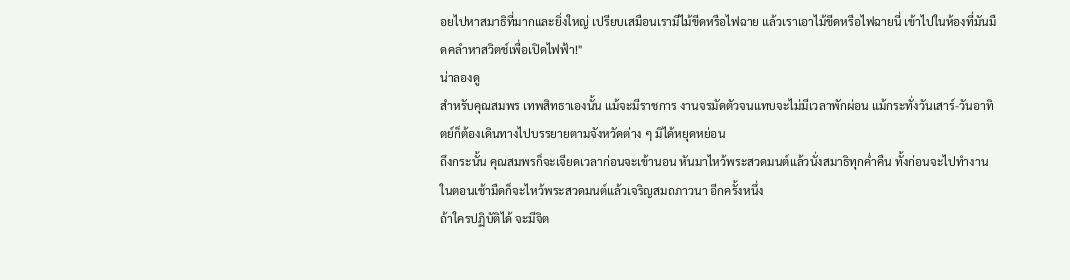อยไปหาสมาธิที่มากและยิ่งใหญ่ เปรียบเสมือนเรามีไม้ขีดหรือไฟฉาย แล้วเราเอาไม้ขีดหรือไฟฉายนี่ เข้าไปในห้องที่มันมืดคลำหาสวิตช์เพื่อเปิดไฟฟ้า!"
น่าลองดู
สำหรับคุณสมพร เทพสิทธาเองนั้น แม้จะมีราชการ งานจรมัดตัวจนแทบจะไม่มีเวลาพักผ่อน แม้กระทั่งวันเสาร์-วันอาทิตย์ก็ต้องเดินทางไปบรรยายตามจังหวัดต่าง ๆ มิได้หยุดหย่อน
ถึงกระนั้น คุณสมพรก็จะเจียดเวลาก่อนจะเข้านอน หันมาไหว้พระสวดมนต์แล้วนั่งสมาธิทุกค่ำคืน ทั้งก่อนจะไปทำงานในตอนเช้ามืดก็จะไหว้พระสวดมนต์แล้วเจริญสมถภาวนา อีกครั้งหนึ่ง
ถ้าใครปฏิบัติได้ จะมีจิต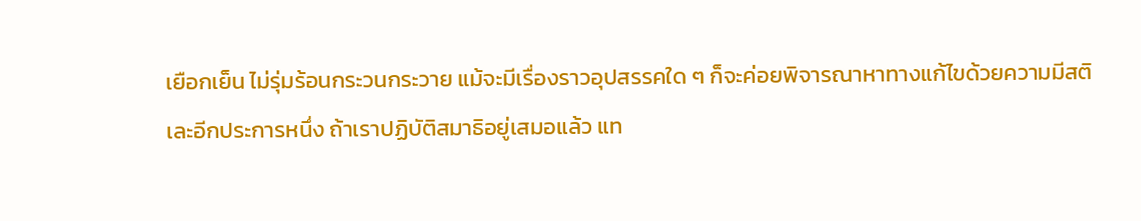เยือกเย็น ไม่รุ่มร้อนกระวนกระวาย แม้จะมีเรื่องราวอุปสรรคใด ๆ ก็จะค่อยพิจารณาหาทางแก้ไขด้วยความมีสติ
เละอีกประการหนึ่ง ถ้าเราปฏิบัติสมาธิอยู่เสมอแล้ว แท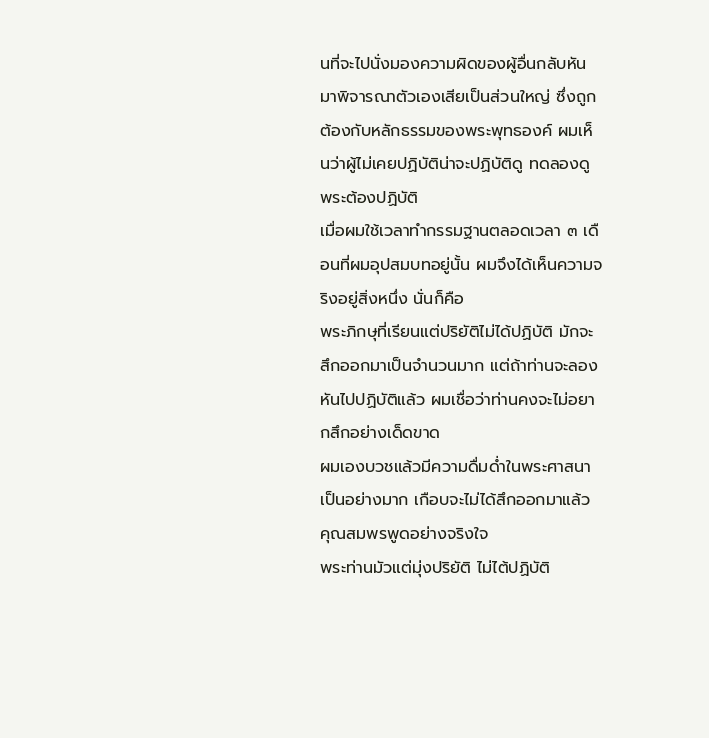นที่จะไปนั่งมองความผิดของผู้อื่นกลับหันมาพิจารณาตัวเองเสียเป็นส่วนใหญ่ ซึ่งถูกต้องกับหลักธรรมของพระพุทธองค์ ผมเห็นว่าผู้ไม่เคยปฏิบัติน่าจะปฏิบัติดู ทดลองดู
พระต้องปฏิบัติ
เมื่อผมใช้เวลาทำกรรมฐานตลอดเวลา ๓ เดือนที่ผมอุปสมบทอยู่นั้น ผมจึงได้เห็นความจริงอยู่สิ่งหนึ่ง นั่นก็คือ
พระภิกษุที่เรียนแต่ปริยัติไม่ได้ปฏิบัติ มักจะสึกออกมาเป็นจำนวนมาก แต่ถ้าท่านจะลองหันไปปฏิบัติแล้ว ผมเชื่อว่าท่านคงจะไม่อยากสึกอย่างเด็ดขาด
ผมเองบวชแล้วมีความดื่มด่ำในพระศาสนาเป็นอย่างมาก เกือบจะไม่ได้สึกออกมาแล้ว คุณสมพรพูดอย่างจริงใจ
พระท่านมัวแต่มุ่งปริยัติ ไม่ไต้ปฏิบัติ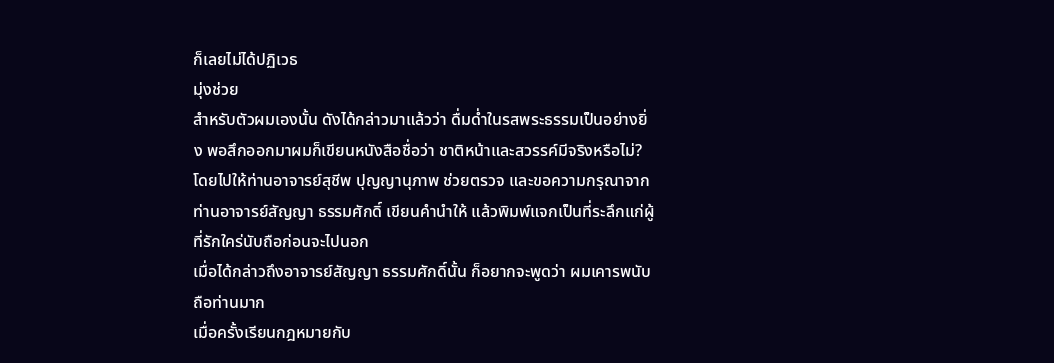ก็เลยไม่ได้ปฏิเวธ
มุ่งช่วย
สำหรับตัวผมเองนั้น ดังได้กล่าวมาแล้วว่า ดื่มด่ำในรสพระธรรมเป็นอย่างยิ่ง พอสึกออกมาผมก็เขียนหนังสือชื่อว่า ชาติหน้าและสวรรค์มีจริงหรือไม่?
โดยไปให้ท่านอาจารย์สุชีพ ปุญญานุภาพ ช่วยตรวจ และขอความกรุณาจากท่านอาจารย์สัญญา ธรรมศักดิ์ เขียนคำนำให้ แล้วพิมพ์แจกเป็นที่ระลึกแก่ผู้ที่รักใคร่นับถือก่อนจะไปนอก
เมื่อได้กล่าวถึงอาจารย์สัญญา ธรรมศักดิ์นั้น ก็อยากจะพูดว่า ผมเคารพนับถือท่านมาก
เมื่อครั้งเรียนกฎหมายกับ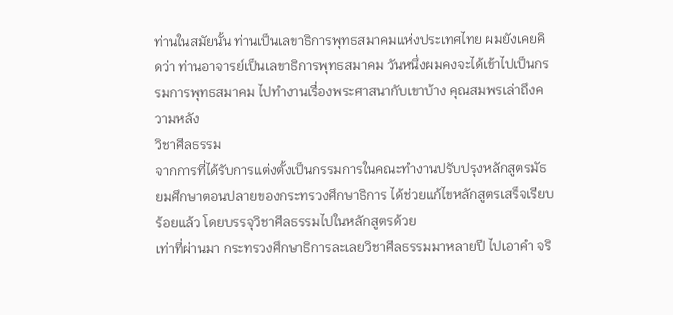ท่านในสมัยนั้น ท่านเป็นเลขาธิการพุทธสมาคมแห่งประเทศไทย ผมยังเคยคิดว่า ท่านอาจารย์เป็นเลขาธิการพุทธสมาคม วันหนึ่งผมคงจะได้เข้าไปเป็นกรรมการพุทธสมาคม ไปทำงานเรื่องพระศาสนากับเขาบ้าง คุณสมพรเล่าถึงความหลัง
วิชาศีลธรรม
จากการที่ได้รับการแต่งตั้งเป็นกรรมการในคณะทำงานปรับปรุงหลักสูตรมัธยมศึกษาตอนปลายของกระทรวงศึกษาธิการ ได้ช่วยแก้ไขหลักสูตรเสร็จเรียบร้อยแล้ว โดยบรรจุวิชาศีลธรรมไปในหลักสูตรด้วย
เท่าที่ผ่านมา กระทรวงศึกษาธิการละเลยวิชาศีลธรรมมาหลายปี ไปเอาคำ จริ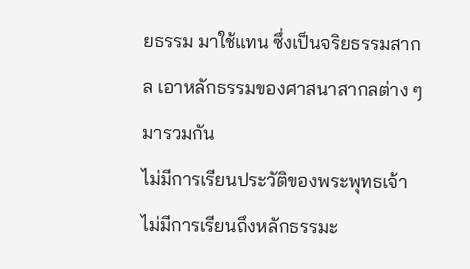ยธรรม มาใช้แทน ซึ่งเป็นจริยธรรมสากล เอาหลักธรรมของศาสนาสากลต่าง ๆ มารวมกัน
ไม่มีการเรียนประวัติของพระพุทธเจ้า ไม่มีการเรียนถึงหลักธรรมะ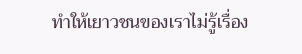ทำให้เยาวชนของเราไม่รู้เรื่อง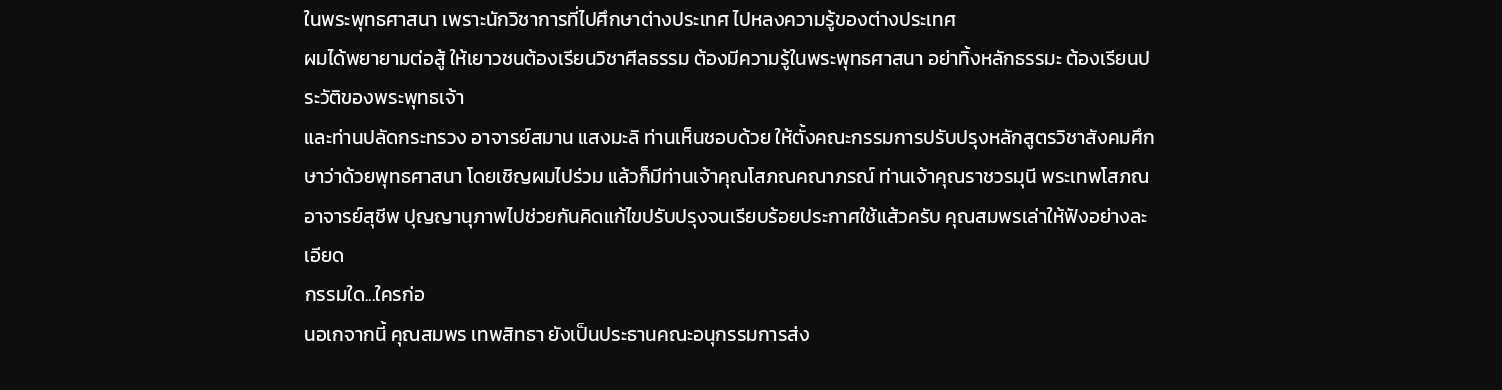ในพระพุทธศาสนา เพราะนักวิชาการที่ไปศึกษาต่างประเทศ ไปหลงความรู้ของต่างประเทศ
ผมได้พยายามต่อสู้ ให้เยาวชนต้องเรียนวิชาศีลธรรม ต้องมีความรู้ในพระพุทธศาสนา อย่าทิ้งหลักธรรมะ ต้องเรียนประวัติของพระพุทธเจ้า
และท่านปลัดกระทรวง อาจารย์สมาน แสงมะลิ ท่านเห็นชอบด้วย ให้ตั้งคณะกรรมการปรับปรุงหลักสูตรวิชาสังคมศึกษาว่าด้วยพุทธศาสนา โดยเชิญผมไปร่วม แล้วก็มีท่านเจ้าคุณโสภณคณาภรณ์ ท่านเจ้าคุณราชวรมุนี พระเทพโสภณ อาจารย์สุชีพ ปุญญานุภาพไปช่วยกันคิดแก้ไขปรับปรุงจนเรียบร้อยประกาศใช้แส้วครับ คุณสมพรเล่าให้ฟังอย่างละเอียด
กรรมใด...ใครก่อ
นอเกจากนี้ คุณสมพร เทพสิทธา ยังเป็นประธานคณะอนุกรรมการส่ง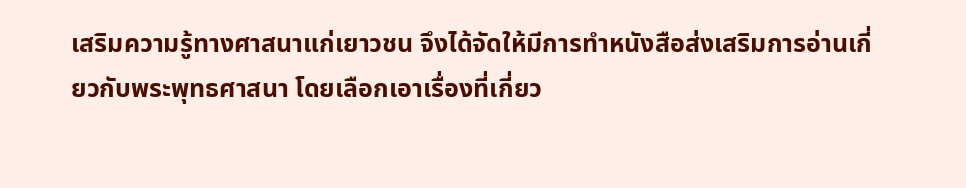เสริมความรู้ทางศาสนาแก่เยาวชน จึงได้จัดให้มีการทำหนังสือส่งเสริมการอ่านเกี่ยวกับพระพุทธศาสนา โดยเลือกเอาเรื่องที่เกี่ยว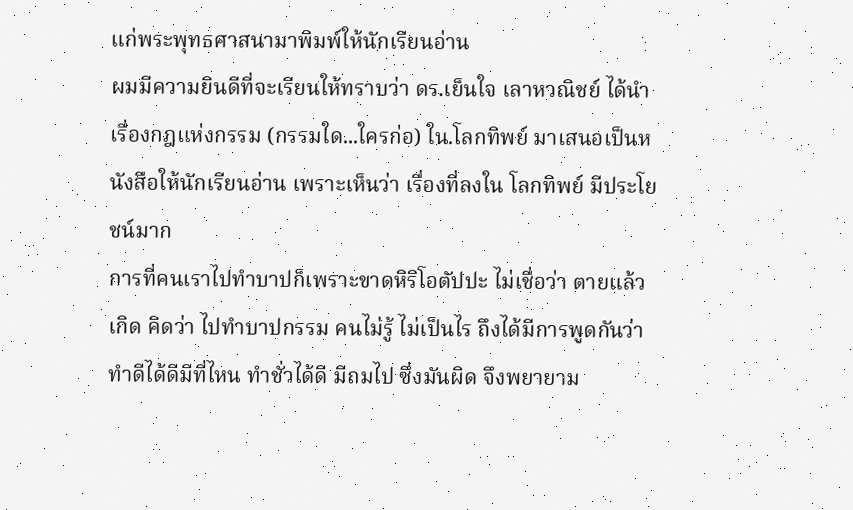แก่พระพุทธศาสนามาพิมพ์ให้นักเรียนอ่าน
ผมมีความยินดีที่จะเรียนให้ทราบว่า ดร.เย็นใจ เลาหวณิชย์ ได้นำเรื่องกฎแห่งกรรม (กรรมใด...ใครก่อ) ใน.โลกทิพย์ มาเสนอเป็นหนังสือให้นักเรียนอ่าน เพราะเห็นว่า เรื่องที่ลงใน โลกทิพย์ มีประโยชน์มาก
การที่คนเราไปทำบาปก็เพราะขาดหิริโอตัปปะ ไม่เชื่อว่า ตายแล้วเกิด คิดว่า ไปทำบาปกรรม คนไม่รู้ ไม่เป็นไร ถึงได้มีการพูดกันว่า ทำดีได้ดีมีที่ไหน ทำชั่วได้ดี มีถมไป ซึ่งมันผิด จึงพยายาม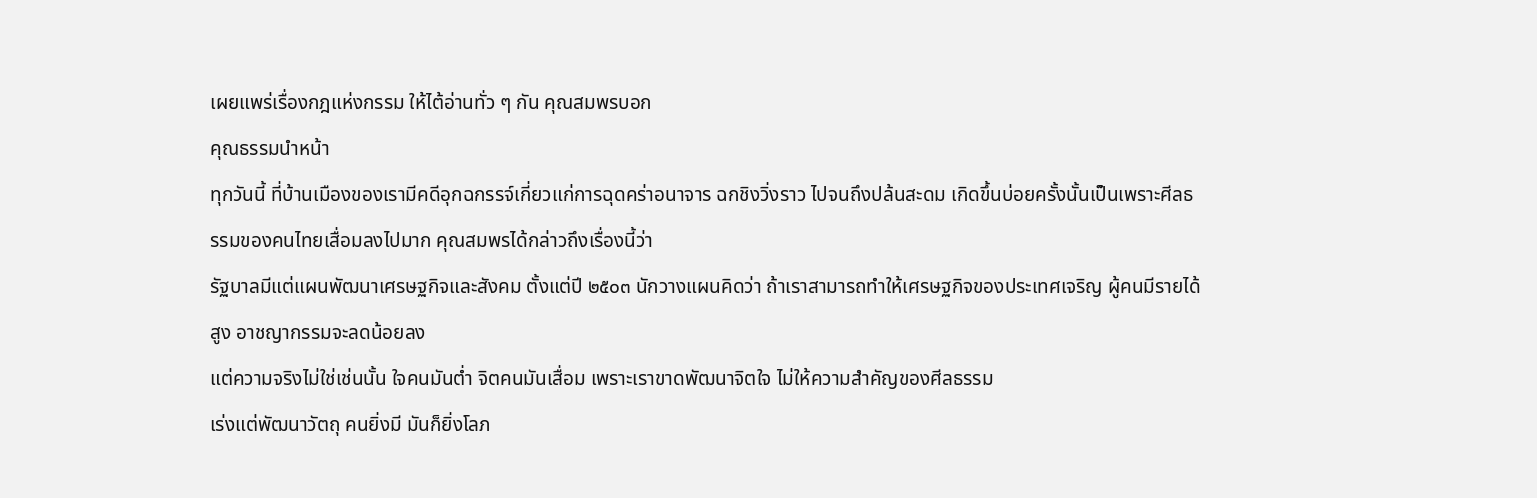เผยแพร่เรื่องกฎแห่งกรรม ให้ไต้อ่านทั่ว ๆ กัน คุณสมพรบอก
คุณธรรมนำหน้า
ทุกวันนี้ ที่บ้านเมืองของเรามีคดีอุกฉกรรจ์เกี่ยวแก่การฉุดคร่าอนาจาร ฉกชิงวิ่งราว ไปจนถึงปล้นสะดม เกิดขึ้นบ่อยครั้งนั้นเป็นเพราะศีลธรรมของคนไทยเสื่อมลงไปมาก คุณสมพรได้กล่าวถึงเรื่องนี้ว่า
รัฐบาลมีแต่แผนพัฒนาเศรษฐกิจและสังคม ตั้งแต่ปี ๒๕๐๓ นักวางแผนคิดว่า ถ้าเราสามารถทำให้เศรษฐกิจของประเทศเจริญ ผู้คนมีรายได้สูง อาชญากรรมจะลดน้อยลง
แต่ความจริงไม่ใช่เช่นนั้น ใจคนมันต่ำ จิตคนมันเสื่อม เพราะเราขาดพัฒนาจิตใจ ไม่ให้ความสำคัญของศีลธรรม
เร่งแต่พัฒนาวัตถุ คนยิ่งมี มันก็ยิ่งโลภ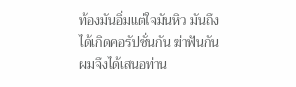ท้องมันอิ่มแต่ใจมันหิว มันถึงได้เกิดคอรัปชั่นกัน ฆ่าฟันกัน
ผมจึงได้เสนอท่าน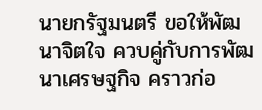นายกรัฐมนตรี ขอให้พัฒนาจิตใจ ควบคู่กับการพัฒนาเศรษฐกิจ คราวก่อ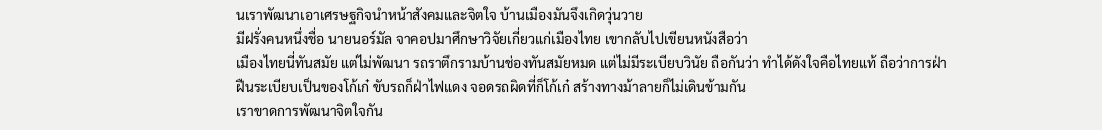นเราพัฒนาเอาเศรษฐกิจนำหน้าสังคมและจิตใจ บ้านเมืองมันจึงเกิดวุ่นวาย
มีฝรั่งคนหนึ่งชื่อ นายนอร์มัล จาคอปมาศึกษาวิจัยเกี่ยวแก่เมืองไทย เขากลับไปเขียนหนังสือว่า
เมืองไทยนี่ทันสมัย แต่ไม่พัฒนา รถราตึกรามบ้านช่องทันสมัยหมด แต่ไม่มีระเบียบวินัย ถือกันว่า ทำได้ดังใจคือไทยแท้ ถือว่าการฝ่าฝืนระเบียบเป็นของโก้เก๋ ขับรถก็ฝ่าไฟแดง จอดรถผิดที่ก็โก้เก๋ สร้างทางม้าลายก็ไม่เดินข้ามกัน
เราขาดการพัฒนาจิตใจกัน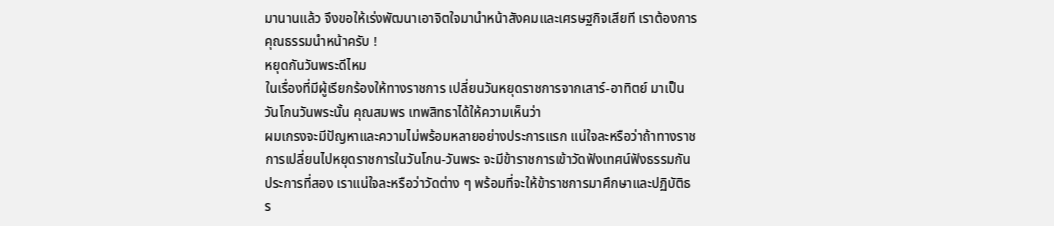มานานแล้ว จึงขอให้เร่งพัฒนาเอาจิตใจมานำหน้าสังคมและเศรษฐกิจเสียที เราต้องการคุณธรรมนำหน้าครับ !
หยุดกันวันพระดีไหม
ในเรื่องที่มีผู้เรียกร้องให้ทางราชการ เปลี่ยนวันหยุดราชการจากเสาร์-อาทิตย์ มาเป็นวันโกนวันพระนั้น คุณสมพร เทพสิทธาได้ให้ความเห็นว่า
ผมเกรงจะมีปัญหาและความไม่พร้อมหลายอย่างประการแรก แน่ใจละหรือว่าถ้าทางราชการเปลี่ยนไปหยุดราชการในวันโกน-วันพระ จะมีข้าราชการเข้าวัดฟังเทศน์ฟังธรรมกัน
ประการที่สอง เราแน่ใจละหรือว่าวัดต่าง ๆ พร้อมที่จะให้ข้าราชการมาศึกษาและปฏิบัติธร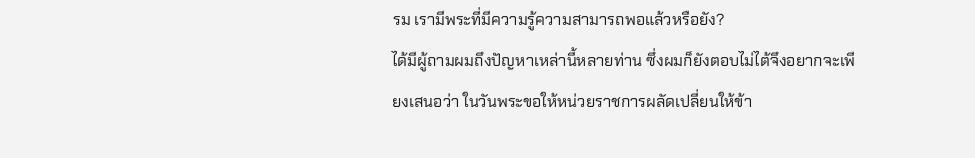รม เรามีพระที่มีความรู้ความสามารถพอแล้วหรือยัง?
ได้มีผู้ถามผมถึงปัญหาเหล่านี้หลายท่าน ซึ่งผมก็ยังตอบไม่ไต้จึงอยากจะเพียงเสนอว่า ในวันพระขอให้หน่วยราชการผลัดเปลี่ยนให้ข้า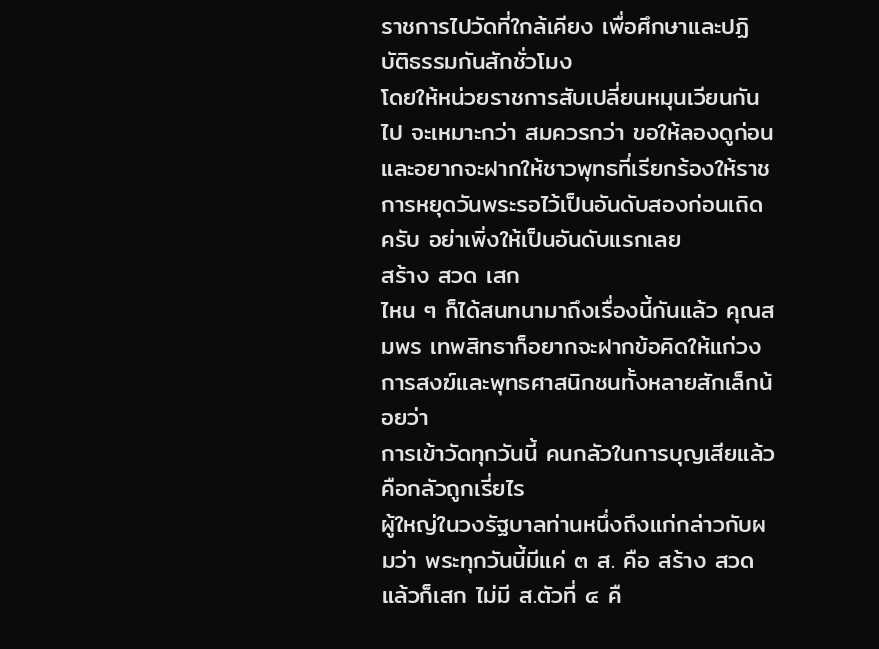ราชการไปวัดที่ใกล้เคียง เพื่อศึกษาและปฏิบัติธรรมกันสักชั่วโมง
โดยให้หน่วยราชการสับเปลี่ยนหมุนเวียนกันไป จะเหมาะกว่า สมควรกว่า ขอให้ลองดูก่อนและอยากจะฝากให้ชาวพุทธที่เรียกร้องให้ราชการหยุดวันพระรอไว้เป็นอันดับสองก่อนเถิดครับ อย่าเพิ่งให้เป็นอันดับแรกเลย
สร้าง สวด เสก
ไหน ๆ ก็ได้สนทนามาถึงเรื่องนี้กันแล้ว คุณสมพร เทพสิทธาก็อยากจะฝากข้อคิดให้แก่วงการสงฆ์และพุทธศาสนิกชนทั้งหลายสักเล็กน้อยว่า
การเข้าวัดทุกวันนี้ คนกลัวในการบุญเสียแล้ว คือกลัวถูกเรี่ยไร
ผู้ใหญ่ในวงรัฐบาลท่านหนึ่งถึงแก่กล่าวกับผมว่า พระทุกวันนี้มีแค่ ๓ ส. คือ สร้าง สวด แล้วก็เสก ไม่มี ส.ตัวที่ ๔ คื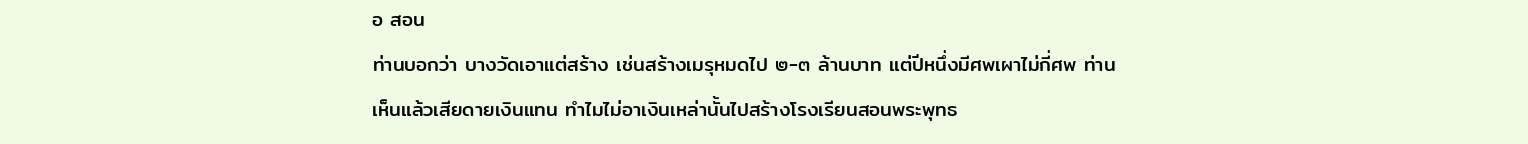อ สอน
ท่านบอกว่า บางวัดเอาแต่สร้าง เช่นสร้างเมรุหมดไป ๒-๓ ล้านบาท แต่ปีหนึ่งมีศพเผาไม่กี่ศพ ท่านเห็นแล้วเสียดายเงินแทน ทำไมไม่อาเงินเหล่านั้นไปสร้างโรงเรียนสอนพระพุทธ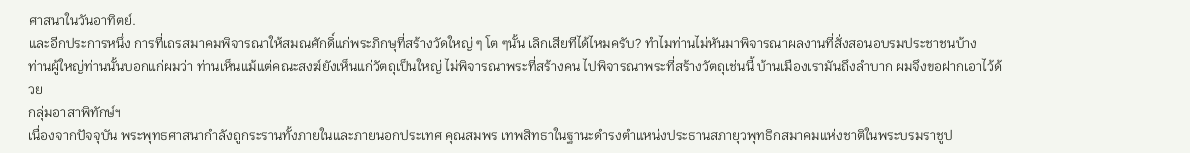ศาสนาในวันอาทิตย์.
และอีกประการหนึ่ง การที่เถรสมาคมพิจารณาให้สมณศักดิ์แก่พระภิกษุที่สร้างวัดใหญ่ ๆ โต ๆนั้น เลิกเสียทีได้ไหมครับ? ทำไมท่านไม่หันมาพิจารณาผลงานที่สั่งสอนอบรมประชาชนบ้าง
ท่านผู้ใหญ่ท่านนั้นบอกแก่ผมว่า ท่านเห็นแม้แต่คณะสงฆ์ยังเห็นแก่วัตถุเป็นใหญ่ ไม่พิจารณาพระที่สร้างคน ไปพิจารณาพระที่สร้างวัตถุเช่นนี้ บ้านเมืองเรามันถึงลำบาก ผมจึงขอฝากเอาไว้ด้วย
กลุ่มอาสาพิทักษ์ฯ
เนื่องจากปัจจุบัน พระพุทธศาสนากำลังถูกระรานทั้งภายในและภายนอกประเทศ คุณสมพร เทพสิทธาในฐานะดำรงตำแหน่งประธานสภายุวพุทธิกสมาคมแห่งชาติในพระบรมราชูป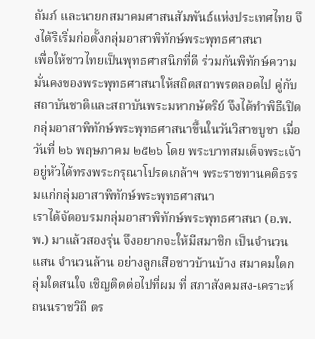ถัมภ์ และนายกสมาคมศาสนสัมพันธ์แห่งประเทศไทย จึงได้ริเริ่มก่อตั้งกลุ่มอาสาพิทักษ์พระพุทธศาสนา
เพื่อให้ชาวไทยเป็นพุทธศาสนิกที่ดี ร่วมกันพิทักษ์ความมั่นคงของพระพุทธศาสนาให้สถิตสถาพรตลอดไป คู่กับ สถาบันชาติและสถาบันพระมหากษัตริย์ จึงได้ทำพิธีเปิดกลุ่มอาสาพิทักษ์พระพุทธศาสนาขึ้นในวันวิสาขบูชา เมื่อ วันที่ ๒๖ พฤษภาคม ๒๕๒๖ โดย พระบาทสมเด็จพระเจ้าอยู่หัวได้ทรงพระกรุณาโปรดเกล้าฯ พระราชทานคติธรรมแก่กลุ่มอาสาพิทักษ์พระพุทธศาสนา
เราได้จัดอบรมกลุ่มอาสาพิทักษ์พระพุทธศาสนา (อ.พ.พ.) มาแล้วสองรุ่น จึงอยากจะให้มีสมาชิก เป็นจำนวนแสน จำนวนล้าน อย่างลูกเสือชาวบ้านบ้าง สมาคมใดกลุ่มใดสนใจ เชิญติดต่อไปที่ผม ที่ สภาสังคมสง-เคราะห์ ถนนราชวิถี ตร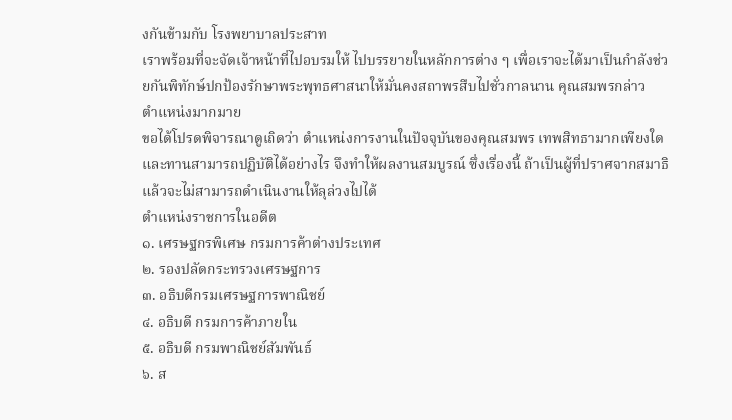งกันข้ามกับ โรงพยาบาลประสาท
เราพร้อมที่จะจัดเจ้าหน้าที่ไปอบรมให้ ไปบรรยายในหลักการต่าง ๆ เพื่อเราจะได้มาเป็นกำลังช่วยกันพิทักษ์ปกป้องรักษาพระพุทธศาสนาให้มั่นคงสถาพรสืบไปชั่วกาลนาน คุณสมพรกล่าว
ตำแหน่งมากมาย
ขอได้โปรดพิจารณาดูเถิดว่า ตำแหน่งการงานในปัจจุบันของคุณสมพร เทพสิทธามากเพียงใดและทานสามารถปฏิบัติได้อย่างไร จึงทำให้ผลงานสมบูรณ์ ซึ่งเรื่องนี้ ถ้าเป็นผู้ที่ปราศจากสมาธิแล้วจะไม่สามารถดำเนินงานให้ลุล่วงไปได้
ตำแหน่งราชการในอดีต
๑. เศรษฐกรพิเศษ กรมการค้าต่างประเทศ
๒. รองปลัดกระทรวงเศรษฐการ
๓. อธิบดีกรมเศรษฐการพาณิชย์
๔. อธิบดี กรมการค้าภายใน
๕. อธิบดี กรมพาณิชย์สัมพันธ์
๖. ส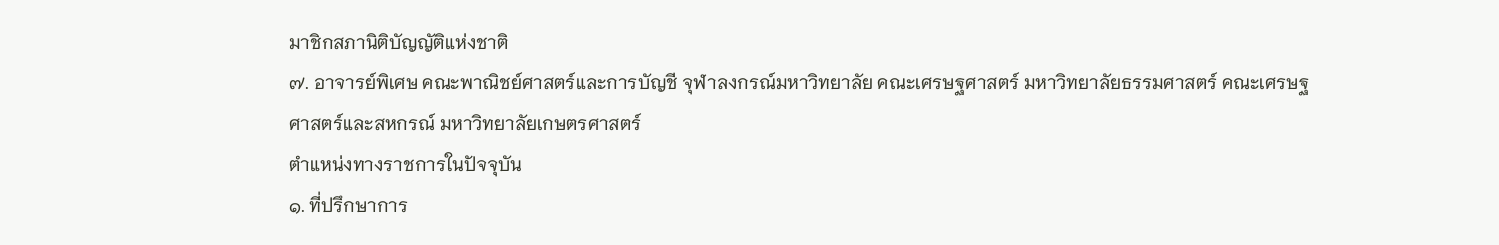มาชิกสภานิติบัญญัติแห่งชาติ
๗. อาจารย์พิเศษ คณะพาณิชย์ศาสตร์และการบัญชี จุฬาลงกรณ์มหาวิทยาลัย คณะเศรษฐศาสตร์ มหาวิทยาลัยธรรมศาสตร์ คณะเศรษฐศาสตร์และสหกรณ์ มหาวิทยาลัยเกษตรศาสตร์
ตำแหน่งทางราชการในปัจจุบัน
๑. ที่ปรึกษาการ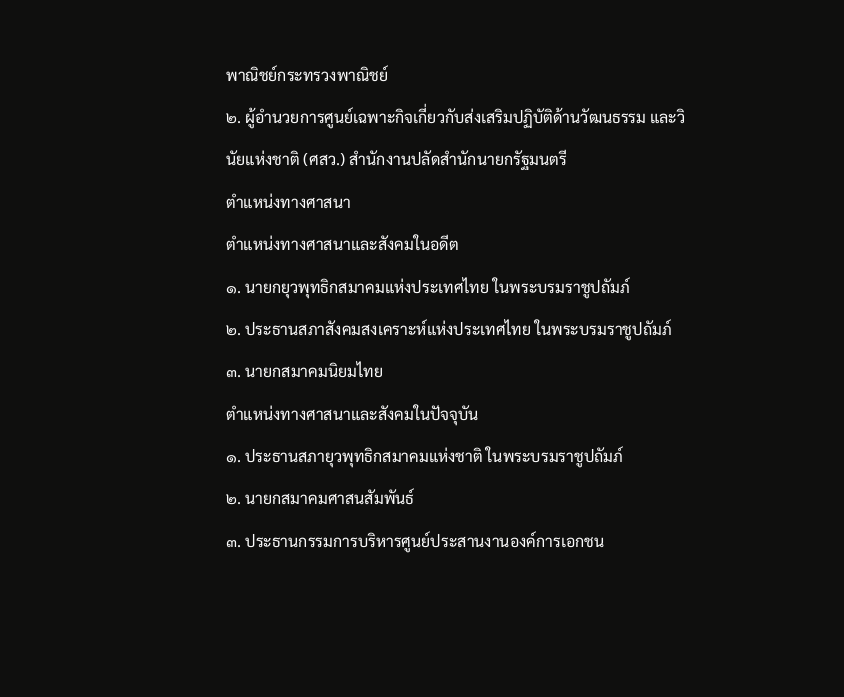พาณิชย์กระทรวงพาณิชย์
๒. ผู้อำนวยการศูนย์เฉพาะกิจเกี่ยวกับส่งเสริมปฏิบัติด้านวัฒนธรรม และวินัยแห่งชาติ (ศสว.) สำนักงานปลัดสำนักนายกรัฐมนตรี
ตำแหน่งทางศาสนา
ตำแหน่งทางศาสนาและสังคมในอดีต
๑. นายกยุวพุทธิกสมาคมแห่งประเทศไทย ในพระบรมราชูปถัมภ์
๒. ประธานสภาสังคมสงเคราะห์แห่งประเทศไทย ในพระบรมราชูปถัมภ์
๓. นายกสมาคมนิยมไทย
ตำแหน่งทางศาสนาและสังคมในปัจจุบัน
๑. ประธานสภายุวพุทธิกสมาคมแห่งชาติ ในพระบรมราชูปถัมภ์
๒. นายกสมาคมศาสนสัมพันธ์
๓. ประธานกรรมการบริหารศูนย์ประสานงานองค์การเอกชน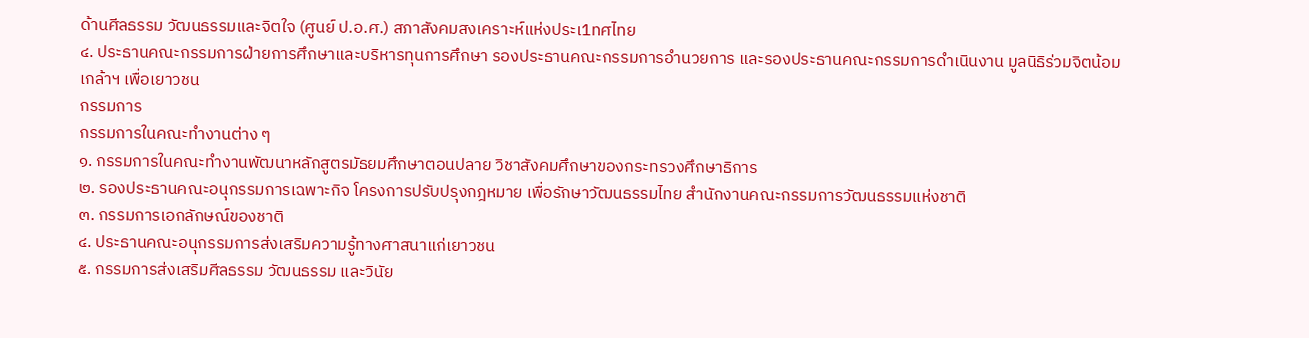ด้านศีลธรรม วัฒนธรรมและจิตใจ (ศูนย์ ป.อ.ศ.) สภาสังคมสงเคราะห์แห่งประเ1ทศไทย
๔. ประธานคณะกรรมการฝ่ายการศึกษาและบริหารทุนการศึกษา รองประธานคณะกรรมการอำนวยการ และรองประธานคณะกรรมการดำเนินงาน มูลนิธิร่วมจิตน้อมเกล้าฯ เพื่อเยาวชน
กรรมการ
กรรมการในคณะทำงานต่าง ๆ
๑. กรรมการในคณะทำงานพัฒนาหลักสูตรมัธยมศึกษาตอนปลาย วิชาสังคมศึกษาของกระทรวงศึกษาธิการ
๒. รองประธานคณะอนุกรรมการเฉพาะกิจ โครงการปรับปรุงกฎหมาย เพื่อรักษาวัฒนธรรมไทย สำนักงานคณะกรรมการวัฒนธรรมแห่งชาติ
๓. กรรมการเอกลักษณ์ของชาติ
๔. ประธานคณะอนุกรรมการส่งเสริมความรู้ทางศาสนาแก่เยาวชน
๕. กรรมการส่งเสริมศีลธรรม วัฒนธรรม และวินัย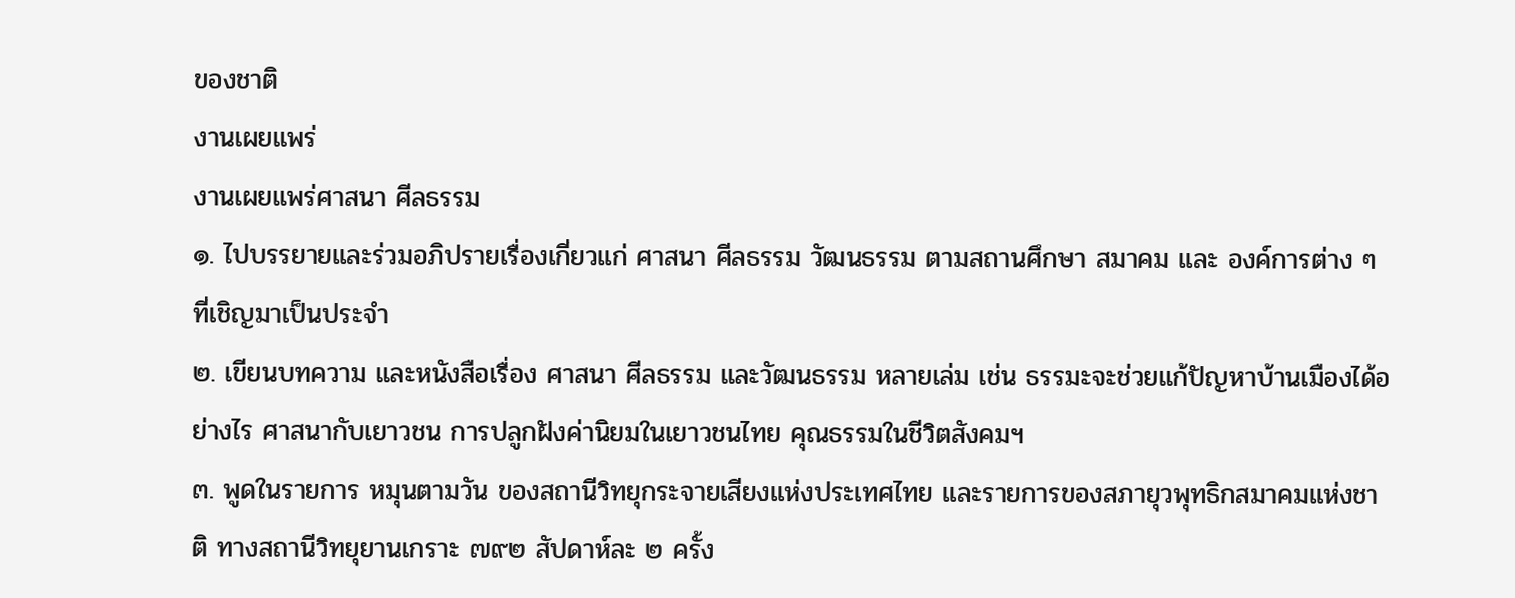ของชาติ
งานเผยแพร่
งานเผยแพร่ศาสนา ศีลธรรม
๑. ไปบรรยายและร่วมอภิปรายเรื่องเกี่ยวแก่ ศาสนา ศีลธรรม วัฒนธรรม ตามสถานศึกษา สมาคม และ องค์การต่าง ๆ ที่เชิญมาเป็นประจำ
๒. เขียนบทความ และหนังสือเรื่อง ศาสนา ศีลธรรม และวัฒนธรรม หลายเล่ม เช่น ธรรมะจะช่วยแก้ปัญหาบ้านเมืองได้อย่างไร ศาสนากับเยาวชน การปลูกฝังค่านิยมในเยาวชนไทย คุณธรรมในชีวิตสังคมฯ
๓. พูดในรายการ หมุนตามวัน ของสถานีวิทยุกระจายเสียงแห่งประเทศไทย และรายการของสภายุวพุทธิกสมาคมแห่งชาติ ทางสถานีวิทยุยานเกราะ ๗๙๒ สัปดาห์ละ ๒ ครั้ง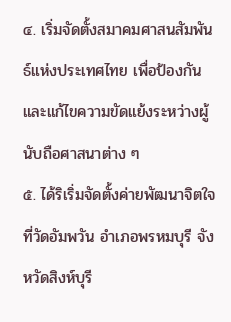๔. เริ่มจัดตั้งสมาคมศาสนสัมพันธ์แห่งประเทศไทย เพื่อป้องกันและแก้ไขความขัดแย้งระหว่างผู้นับถือศาสนาต่าง ๆ
๕. ได้ริเริ่มจัดตั้งค่ายพัฒนาจิตใจที่วัดอัมพวัน อำเภอพรหมบุรี จังหวัดสิงห์บุรี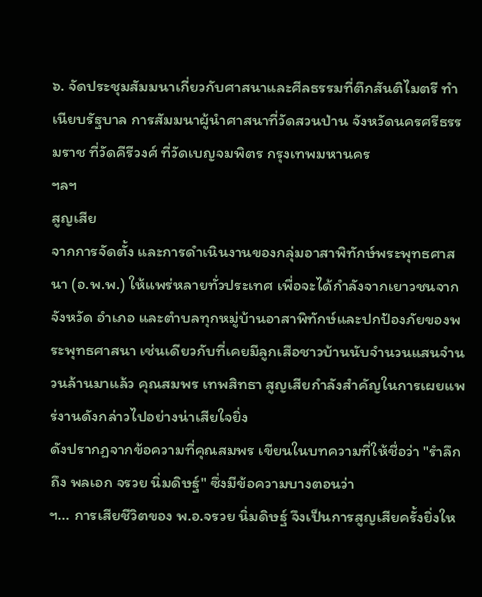๖. จัดประชุมสัมมนาเกี่ยวกับศาสนาและศีลธรรมที่ตึกสันติไมตรี ทำเนียบรัฐบาล การสัมมนาผู้นำศาสนาที่วัดสวนป่าน จังหวัดนครศรีธรรมราช ที่วัดคีรีวงศ์ ที่วัดเบญจมพิตร กรุงเทพมหานคร
ฯลฯ
สูญเสีย
จากการจัดตั้ง และการดำเนินงานของกลุ่มอาสาพิทักษ์พระพุทธศาสนา (อ.พ.พ.) ให้แพร่หลายทั่วประเทศ เพื่อจะได้กำลังจากเยาวชนจากจังหวัด อำเภอ และตำบลทุกหมู่บ้านอาสาพิทักษ์และปกป้องภัยของพระพุทธศาสนา เช่นเดียวกับที่เคยมีลูกเสือชาวบ้านนับจำนวนแสนจำนวนล้านมาแล้ว คุณสมพร เทพสิทธา สูญเสียกำลังสำคัญในการเผยแพร่งานดังกล่าวไปอย่างน่าเสียใจยิ่ง
ดังปรากฏจากข้อความที่คุณสมพร เขียนในบทความที่ให้ชื่อว่า "รำลึกถึง พลเอก จรวย นิ่มดิษฐ์" ซึ่งมีข้อความบางตอนว่า
ฯ... การเสียชีวิตของ พ.อ.จรวย นิ่มดิษฐ์ จึงเป็นการสูญเสียครั้งยิ่งให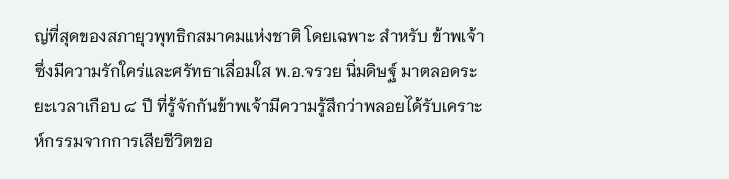ญ่ที่สุดของสภายุวพุทธิกสมาคมแห่งชาติ โดยเฉพาะ สำหรับ ข้าพเจ้าซึ่งมีความรักใคร่และศรัทธาเลื่อมใส พ.อ.จรวย นิ่มดิษฐ์ มาตลอดระยะเวลาเกือบ ๘ ปี ที่รู้จักกันข้าพเจ้ามีความรู้สึกว่าพลอยได้รับเคราะห์กรรมจากการเสียชีวิตขอ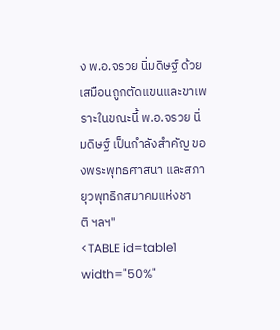ง พ.อ.จรวย นิ่มดิษฐ์ ด้วยเสมือนถูกตัดแขนและขาเพราะในขณะนี้ พ.อ.จรวย นิ่มดิษฐ์ เป็นกำลังสำคัญ ของพระพุทธศาสนา และสภายุวพุทธิกสมาคมแห่งชาติ ฯลฯ"
<TABLE id=table1 width="50%"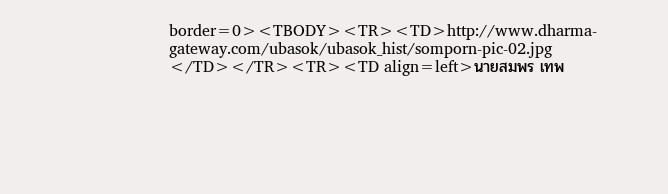border=0><TBODY><TR><TD>http://www.dharma-gateway.com/ubasok/ubasok_hist/somporn-pic-02.jpg
</TD></TR><TR><TD align=left>นายสมพร เทพ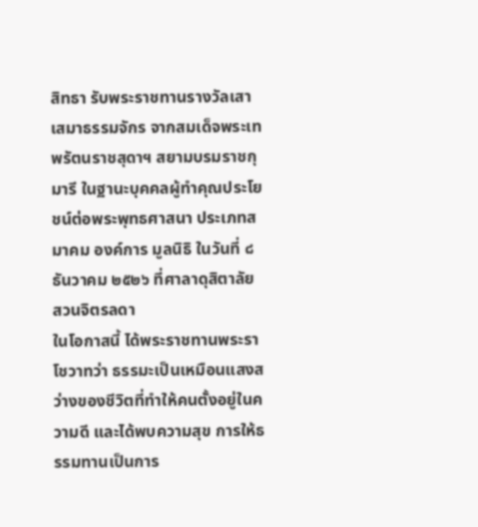สิทธา รับพระราชทานรางวัลเสาเสมาธรรมจักร จากสมเด็จพระเทพรัตนราชสุดาฯ สยามบรมราชกุมารี ในฐานะบุคคลผู้ทำคุณประโยชน์ต่อพระพุทธศาสนา ประเภทสมาคม องค์การ มูลนิธิ ในวันที่ ๘ ธันวาคม ๒๕๒๖ ที่ศาลาดุสิตาลัย สวนจิตรลดา
ในโอกาสนี้ ได้พระราชทานพระราโชวาทว่า ธรรมะเป็นเหมือนแสงสว่างของชีวิตที่ทำให้คนตั้งอยู่ในความดี และได้พบความสุข การให้ธรรมทานเป็นการ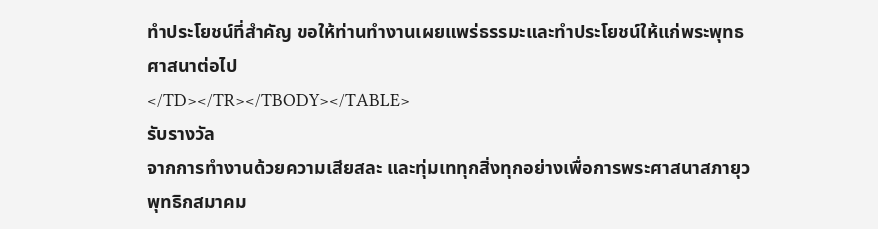ทำประโยชน์ที่สำคัญ ขอให้ท่านทำงานเผยแพร่ธรรมะและทำประโยชน์ให้แก่พระพุทธศาสนาต่อไป
</TD></TR></TBODY></TABLE>
รับรางวัล
จากการทำงานด้วยความเสียสละ และทุ่มเททุกสิ่งทุกอย่างเพื่อการพระศาสนาสภายุวพุทธิกสมาคม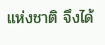แห่งชาติ จึงได้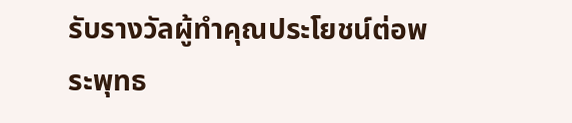รับรางวัลผู้ทำคุณประโยชน์ต่อพระพุทธ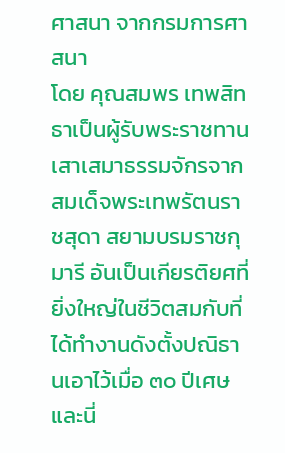ศาสนา จากกรมการศาสนา
โดย คุณสมพร เทพสิทธาเป็นผู้รับพระราชทานเสาเสมาธรรมจักรจาก สมเด็จพระเทพรัตนราชสุดา สยามบรมราชกุมารี อันเป็นเกียรติยศที่ยิ่งใหญ่ในชีวิตสมกับที่ได้ทำงานดังตั้งปณิธานเอาไว้เมื่อ ๓๐ ปีเศษ
และนี่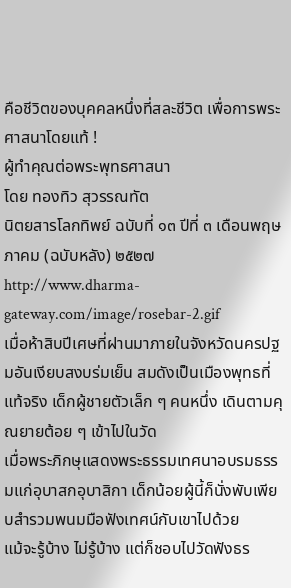คือชีวิตของบุคคลหนึ่งที่สละชีวิต เพื่อการพระศาสนาโดยแท้ !
ผู้ทำคุณต่อพระพุทธศาสนา
โดย ทองทิว สุวรรณทัต
นิตยสารโลกทิพย์ ฉบับที่ ๑๓ ปีที่ ๓ เดือนพฤษภาคม (ฉบับหลัง) ๒๕๒๗
http://www.dharma-gateway.com/image/rosebar-2.gif
เมื่อห้าสิบปีเศษที่ฝานมาภายในจังหวัดนครปฐมอันเงียบสงบร่มเย็น สมดังเป็นเมืองพุทธที่แท้จริง เด็กผู้ชายตัวเล็ก ๆ คนหนึ่ง เดินตามคุณยายต้อย ๆ เข้าไปในวัด
เมื่อพระภิกษุแสดงพระธรรมเทศนาอบรมธรรมแก่อุบาสกอุบาสิกา เด็กน้อยผู้นี้ก็นั่งพับเพียบสำรวมพนมมือฟังเทศน์กับเขาไปด้วย
แม้จะรู้บ้าง ไม่รู้บ้าง แต่ก็ชอบไปวัดฟังธร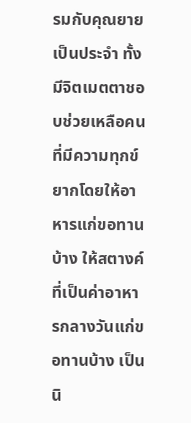รมกับคุณยายเป็นประจำ ทั้งมีจิตเมตตาชอบช่วยเหลือคนที่มีความทุกข์ยากโดยให้อาหารแก่ขอทานบ้าง ให้สตางค์ที่เป็นค่าอาหารกลางวันแก่ขอทานบ้าง เป็นนิ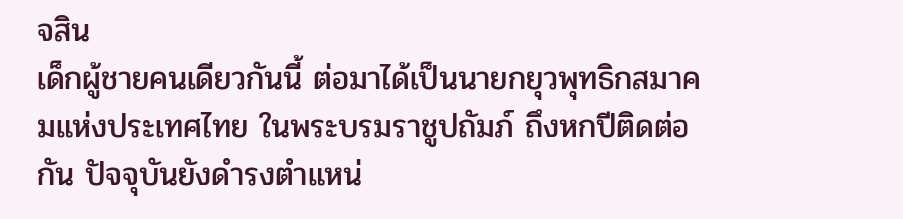จสิน
เด็กผู้ชายคนเดียวกันนี้ ต่อมาได้เป็นนายกยุวพุทธิกสมาคมแห่งประเทศไทย ในพระบรมราชูปถัมภ์ ถึงหกปีติดต่อกัน ปัจจุบันยังดำรงตำแหน่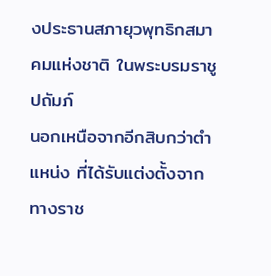งประธานสภายุวพุทธิกสมาคมแห่งชาติ ในพระบรมราชูปถัมภ์
นอกเหนือจากอีกสิบกว่าตำแหน่ง ที่ได้รับแต่งตั้งจากทางราช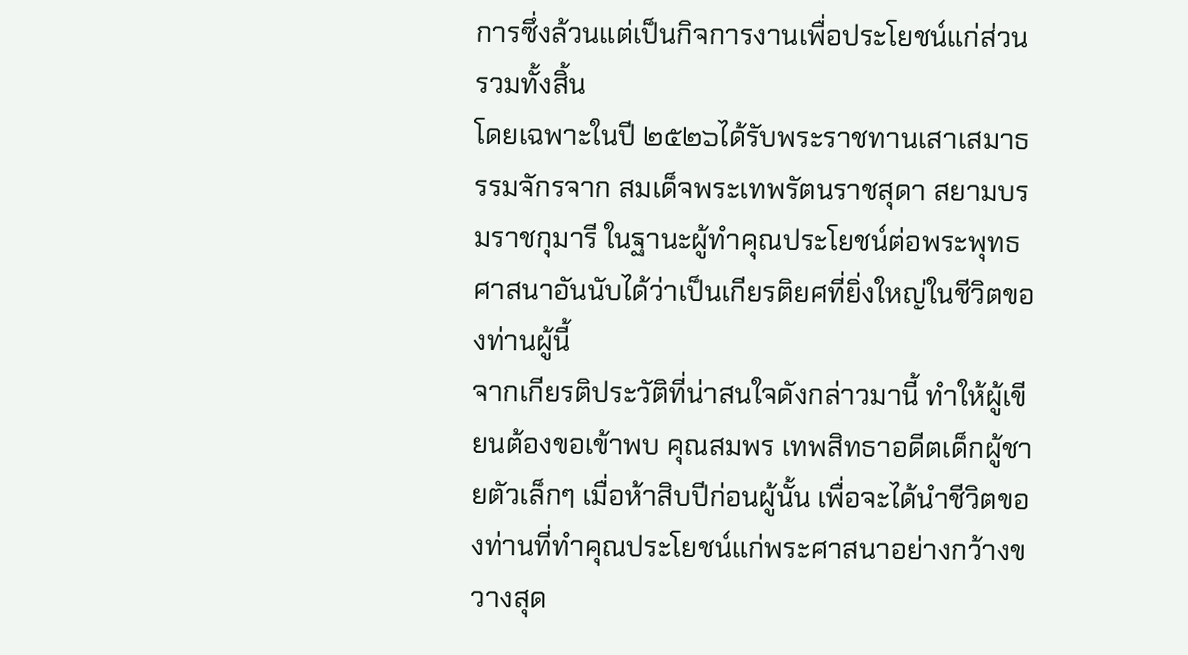การซึ่งล้วนแต่เป็นกิจการงานเพื่อประโยชน์แก่ส่วนรวมทั้งสิ้น
โดยเฉพาะในปี ๒๕๒๖ได้รับพระราชทานเสาเสมาธรรมจักรจาก สมเด็จพระเทพรัตนราชสุดา สยามบรมราชกุมารี ในฐานะผู้ทำคุณประโยชน์ต่อพระพุทธศาสนาอันนับได้ว่าเป็นเกียรติยศที่ยิ่งใหญ่ในชีวิตของท่านผู้นี้
จากเกียรติประวัติที่น่าสนใจดังกล่าวมานี้ ทำให้ผู้เขียนต้องขอเข้าพบ คุณสมพร เทพสิทธาอดีตเด็กผู้ชายตัวเล็กๆ เมื่อห้าสิบปีก่อนผู้นั้น เพื่อจะได้นำชีวิตของท่านที่ทำคุณประโยชน์แก่พระศาสนาอย่างกว้างขวางสุด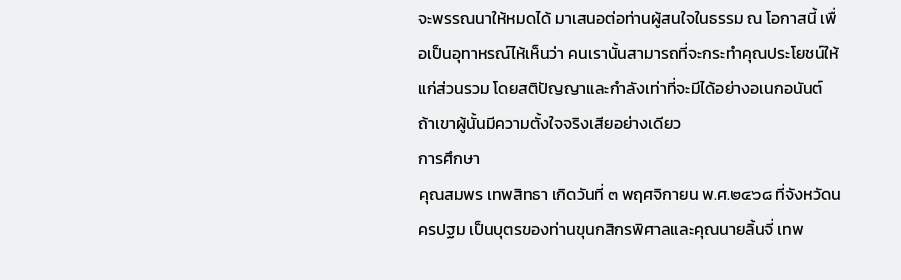จะพรรณนาให้หมดได้ มาเสนอต่อท่านผู้สนใจในธรรม ณ โอกาสนี้ เพื่อเป็นอุทาหรณ์ไห้เห็นว่า คนเรานั้นสามารถที่จะกระทำคุณประโยชน์ให้แก่ส่วนรวม โดยสติปัญญาและกำลังเท่าที่จะมีได้อย่างอเนกอนันต์ ถ้าเขาผู้นั้นมีความตั้งใจจริงเสียอย่างเดียว
การศึกษา
คุณสมพร เทพสิทธา เกิดวันที่ ๓ พฤศจิกายน พ.ศ.๒๔๖๘ ที่จังหวัดนครปฐม เป็นบุตรของท่านขุนกสิกรพิศาลและคุณนายลิ้นจี่ เทพ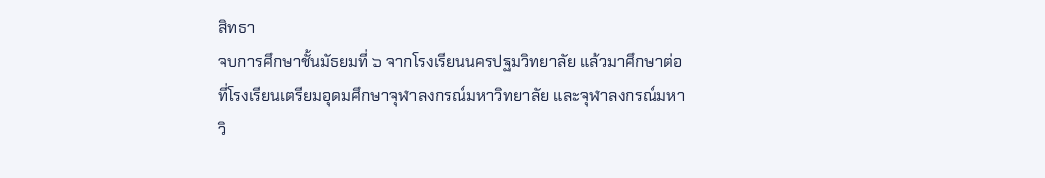สิทธา
จบการศึกษาชั้นมัธยมที่ ๖ จากโรงเรียนนครปฐมวิทยาลัย แล้วมาศึกษาต่อที่โรงเรียนเตรียมอุดมศึกษาจุฬาลงกรณ์มหาวิทยาลัย และจุฬาลงกรณ์มหาวิ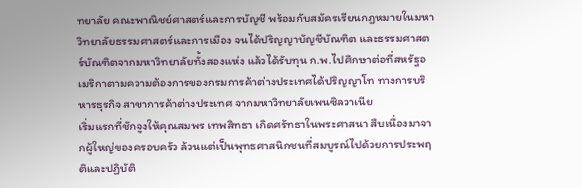ทยาลัย คณะพาณิชย์ศาสตร์และการบัญชี พร้อมกับสมัครเรียนกฎหมายในมหาวิทยาลัยธรรมศาสตร์และการเมือง จนได้ปริญญาบัญชีบัณฑิต และธรรมศาสตร์บัณฑิตจากมหาวิทยาลัยทั้งสองแห่ง แล้วได้รับทุน ก.พ.ไปศึกษาต่อที่สหรัฐอเมริกาตามความต้องการของกรมการค้าต่างประเทศได้ปริญญาโท ทางการบริหารธุรกิจ สาขาการค้าต่างประเทศ จากมหาวิทยาลัยเพนซิลวาเนีย
เริ่มแรกที่ชักจูงให้คุณสมพร เทพสิทธา เกิดศรัทธาในพระศาสนา สืบเนื่องมาจากผู้ใหญ่ของครอบครัว ล้วนแต่เป็นพุทธศาสนิกชนที่สมบูรณ์ไปด้วยการประพฤติและปฏิบัติ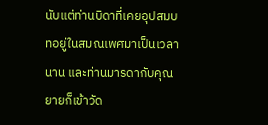นับแต่ท่านบิดาที่เคยอุปสมบทอยู่ในสมณเพศมาเป็นเวลานาน และท่านมารดากับคุณยายก็เข้าวัด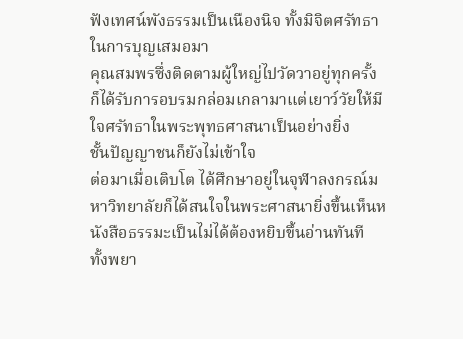ฟังเทศน์พังธรรมเป็นเนืองนิจ ทั้งมิจิตศรัทธาในการบุญเสมอมา
คุณสมพรซึ่งติดตามผู้ใหญ่ไปวัดวาอยู่ทุกครั้ง ก็ได้รับการอบรมกล่อมเกลามาแต่เยาว์วัยให้มีใจศรัทธาในพระพุทธศาสนาเป็นอย่างยิ่ง
ชั้นปัญญาชนก็ยังไม่เข้าใจ
ต่อมาเมื่อเติบโต ได้ศึกษาอยู่ในจุฬาลงกรณ์มหาวิทยาลัยก็ได้สนใจในพระศาสนายิ่งขึ้นเห็นหนังสือธรรมะเป็นไม่ได้ต้องหยิบขึ้นอ่านทันที
ทั้งพยา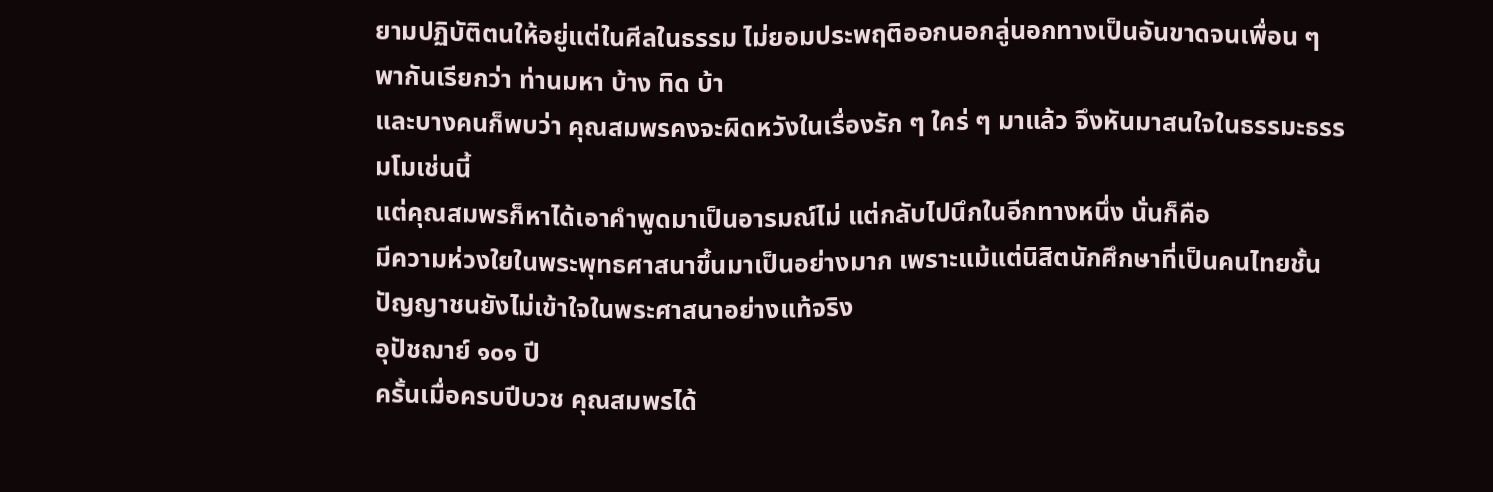ยามปฏิบัติตนให้อยู่แต่ในศีลในธรรม ไม่ยอมประพฤติออกนอกลู่นอกทางเป็นอันขาดจนเพื่อน ๆ พากันเรียกว่า ท่านมหา บ้าง ทิด บ้า
และบางคนก็พบว่า คุณสมพรคงจะผิดหวังในเรื่องรัก ๆ ใคร่ ๆ มาแล้ว จึงหันมาสนใจในธรรมะธรรมโมเช่นนี้
แต่คุณสมพรก็หาได้เอาคำพูดมาเป็นอารมณ์ไม่ แต่กลับไปนึกในอีกทางหนึ่ง นั่นก็คือ
มีความห่วงใยในพระพุทธศาสนาขึ้นมาเป็นอย่างมาก เพราะแม้แต่นิสิตนักศึกษาที่เป็นคนไทยชั้นปัญญาชนยังไม่เข้าใจในพระศาสนาอย่างแท้จริง
อุปัชฌาย์ ๑๐๑ ปี
ครั้นเมื่อครบปีบวช คุณสมพรได้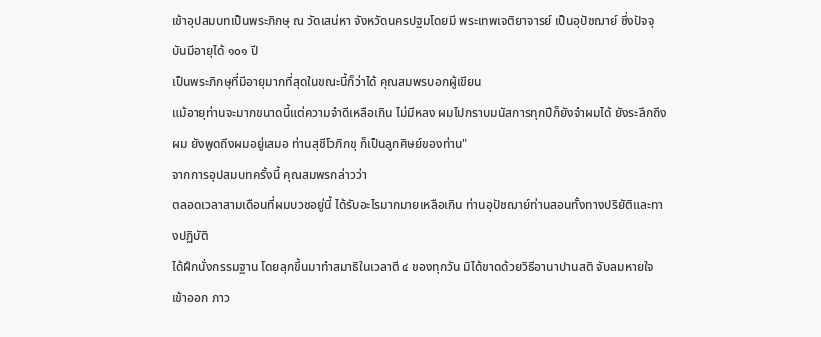เข้าอุปสมบทเป็นพระภิกษุ ณ วัดเสน่หา จังหวัดนครปฐมโดยมี พระเทพเจติยาจารย์ เป็นอุปัชฌาย์ ซึ่งปัจจุบันมีอายุได้ ๑๐๑ ปี
เป็นพระภิกษุที่มีอายุมากที่สุดในขณะนี้ก็ว่าได้ คุณสมพรบอกผู้เขียน
แม้อายุท่านจะมากขนาดนี้แต่ความจำดีเหลือเกิน ไม่มีหลง ผมไปกราบมนัสการทุกปีก็ยังจำผมได้ ยังระลึกถึงผม ยังพูดถึงผมอยู่เสมอ ท่านสุชีโวภิกขุ ก็เป็นลูกศิษย์ของท่าน"
จากการอุปสมบทครั้งนี้ คุณสมพรกล่าวว่า
ตลอดเวลาสามเดือนที่ผมบวชอยู่นี้ ได้รับอะไรมากมายเหลือเกิน ท่านอุปัชฌาย์ท่านสอนทั้งทางปริยัติและทางปฏิบัติ
ได้ฝึกนั่งกรรมฐาน โดยลุกขึ้นมาทำสมาธิในเวลาตี ๔ ของทุกวัน มิได้ขาดด้วยวิธีอานาปานสติ จับลมหายใจเข้าออก ภาว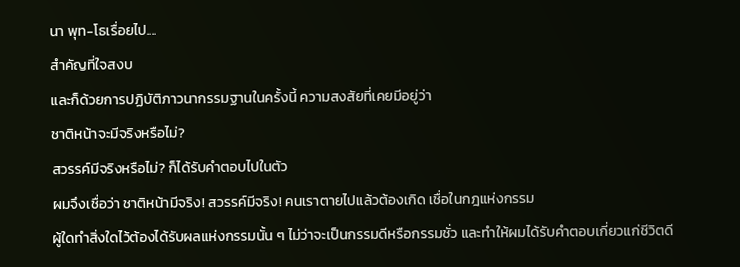นา พุท-โธเรื่อยไป....
สำคัญที่ใจสงบ
และก็ด้วยการปฏิบัติภาวนากรรมฐานในครั้งนี้ ความสงสัยที่เคยมีอยู่ว่า
ชาติหน้าจะมีจริงหรือไม่?
สวรรค์มีจริงหรือไม่? ก็ได้รับคำตอบไปในตัว
ผมจึงเชื่อว่า ชาติหน้ามีจริง! สวรรค์มีจริง! คนเราตายไปแล้วต้องเกิด เชื่อในกฎแห่งกรรม
ผู้ใดทำสิ่งใดไว้ต้องได้รับผลแห่งกรรมนั้น ๆ ไม่ว่าจะเป็นกรรมดีหรือกรรมชั่ว และทำให้ผมได้รับคำตอบเกี่ยวแก่ชีวิตดี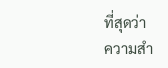ที่สุดว่า
ความสำ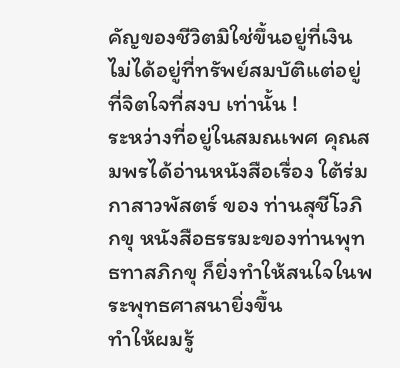คัญของชีวิตมิใช่ขึ้นอยู่ที่เงิน ไม่ได้อยู่ที่ทรัพย์สมบัติแต่อยู่ที่จิตใจที่สงบ เท่านั้น !
ระหว่างที่อยู่ในสมณเพศ คุณสมพรได้อ่านหนังสือเรื่อง ใต้ร่มกาสาวพัสตร์ ของ ท่านสุชีโวภิกขุ หนังสือธรรมะของท่านพุทธทาสภิกขุ ก็ยิ่งทำให้สนใจในพระพุทธศาสนายิ่งขึ้น
ทำให้ผมรู้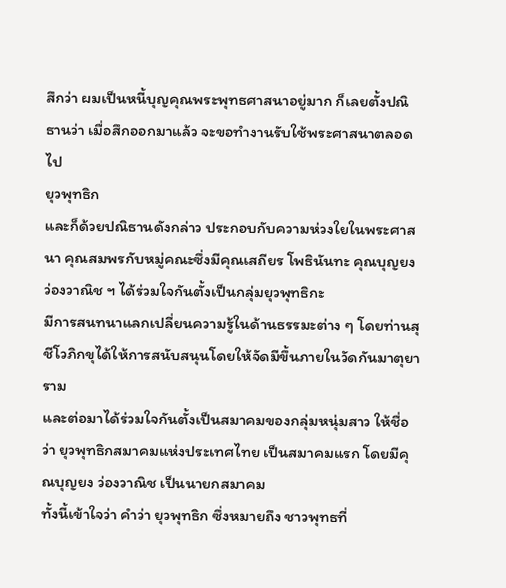สึกว่า ผมเป็นหนี้บุญคุณพระพุทธศาสนาอยู่มาก ก็เลยตั้งปณิธานว่า เมื่อสึกออกมาแล้ว จะขอทำงานรับใช้พระศาสนาตลอดไป
ยุวพุทธิก
และก็ด้วยปณิธานดังกล่าว ประกอบกับความห่วงใยในพระศาสนา คุณสมพรกับหมู่คณะซึ่งมีคุณเสถียร โพธินันทะ คุณบุญยง ว่องวาณิช ฯ ได้ร่วมใจกันตั้งเป็นกลุ่มยุวพุทธิกะ
มีการสนทนาแลกเปลี่ยนความรู้ในด้านธรรมะต่าง ๆ โดยท่านสุชีโวภิกขุได้ให้การสนับสนุนโดยให้จัดมีขึ้นภายในวัดกันมาตุยาราม
และต่อมาได้ร่วมใจกันตั้งเป็นสมาคมของกลุ่มหนุ่มสาว ให้ชื่อว่า ยุวพุทธิกสมาคมแห่งประเทศไทย เป็นสมาคมแรก โดยมีคุณบุญยง ว่องวาณิช เป็นนายกสมาคม
ทั้งนี้เข้าใจว่า คำว่า ยุวพุทธิก ซึ่งหมายถึง ชาวพุทธที่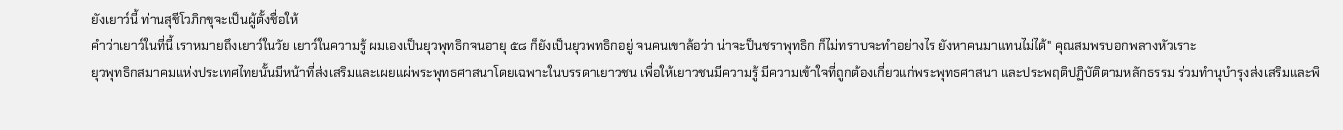ยังเยาว์นี้ ท่านสุชีโวภิกขุจะเป็นผู้ตั้งชื่อให้
คำว่าเยาว์ในที่นี้ เราหมายถึงเยาว์ในวัย เยาว์ในความรู้ ผมเองเป็นยุวพุทธิกจนอายุ ๕๘ ก็ยังเป็นยุวพทธิกอยู่ จนคนเขาล้อว่า น่าจะป็นชราพุทธิก ก็ไม่ทราบจะทำอย่างไร ยังหาคนมาแทนไม่ได้" คุณสมพรบอกพลางหัวเราะ
ยุวพุทธิกสมาคมแห่งประเทศไทยนั้นมีหน้าที่ส่งเสริมและเผยแผ่พระพุทธศาสนาโดยเฉพาะในบรรดาเยาวชน เพื่อให้เยาวชนมีความรู้ มีความเข้าใจที่ถูกต้องเกี่ยวแก่พระพุทธศาสนา และประพฤติปฏิบัติตามหลักธรรม ร่วมทำนุบำรุงส่งเสริมและพิ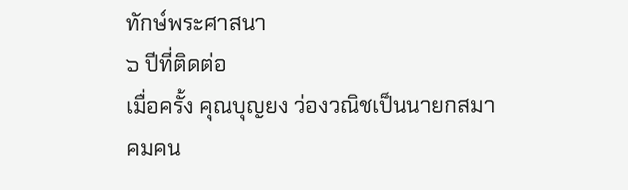ทักษ์พระศาสนา
๖ ปีที่ติดต่อ
เมื่อครั้ง คุณบุญยง ว่องวณิชเป็นนายกสมาคมคน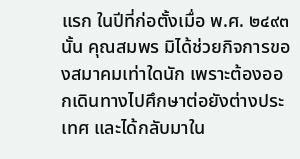แรก ในปีที่ก่อตั้งเมื่อ พ.ศ. ๒๔๙๓ นั้น คุณสมพร มิได้ช่วยกิจการของสมาคมเท่าใดนัก เพราะต้องออกเดินทางไปศึกษาต่อยังต่างประเทศ และได้กลับมาใน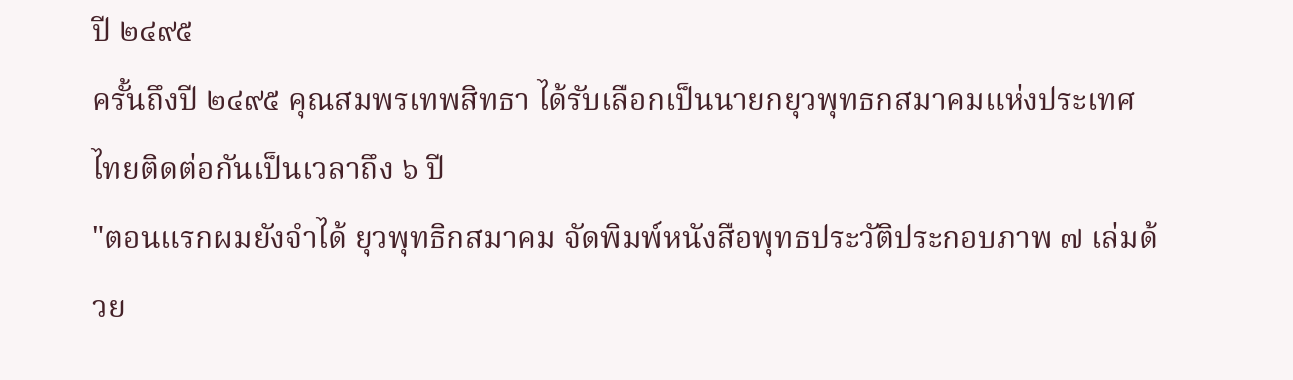ปี ๒๔๙๕
ครั้นถึงปี ๒๔๙๕ คุณสมพรเทพสิทธา ได้รับเลือกเป็นนายกยุวพุทธกสมาคมแห่งประเทศไทยติดต่อกันเป็นเวลาถึง ๖ ปี
"ตอนแรกผมยังจำได้ ยุวพุทธิกสมาคม จัดพิมพ์หนังสือพุทธประวัติประกอบภาพ ๗ เล่มด้วย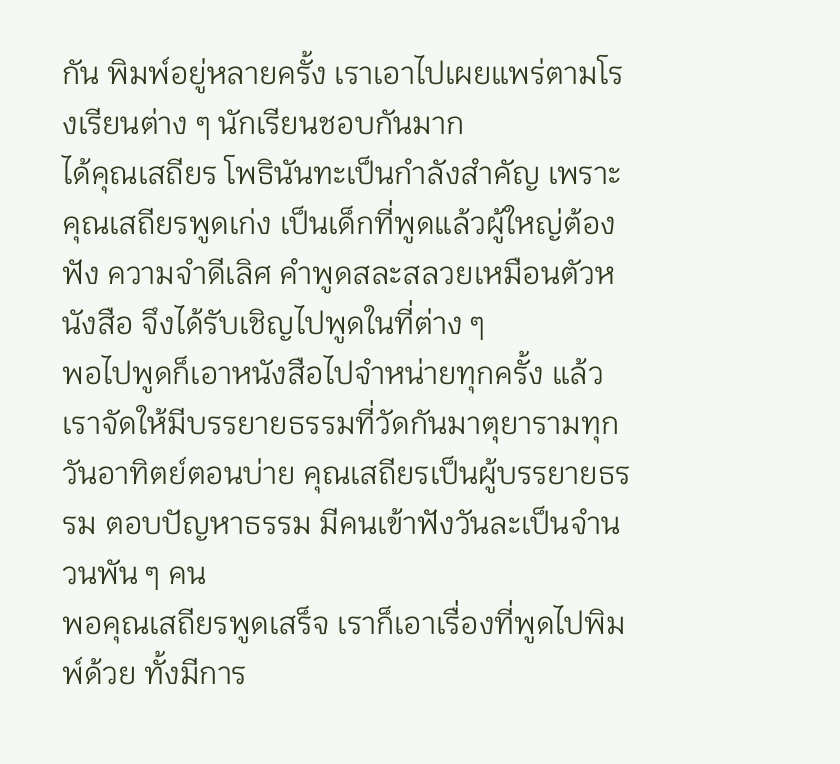กัน พิมพ์อยู่หลายครั้ง เราเอาไปเผยแพร่ตามโรงเรียนต่าง ๆ นักเรียนชอบกันมาก
ได้คุณเสถียร โพธินันทะเป็นกำลังสำคัญ เพราะคุณเสถียรพูดเก่ง เป็นเด็กที่พูดแล้วผู้ใหญ่ต้องฟัง ความจำดีเลิศ คำพูดสละสลวยเหมือนตัวหนังสือ จึงได้รับเชิญไปพูดในที่ต่าง ๆ
พอไปพูดก็เอาหนังสือไปจำหน่ายทุกครั้ง แล้วเราจัดให้มีบรรยายธรรมที่วัดกันมาตุยารามทุกวันอาทิตย์ตอนบ่าย คุณเสถียรเป็นผู้บรรยายธรรม ตอบปัญหาธรรม มีคนเข้าฟังวันละเป็นจำนวนพัน ๆ คน
พอคุณเสถียรพูดเสร็จ เราก็เอาเรื่องที่พูดไปพิมพ์ด้วย ทั้งมีการ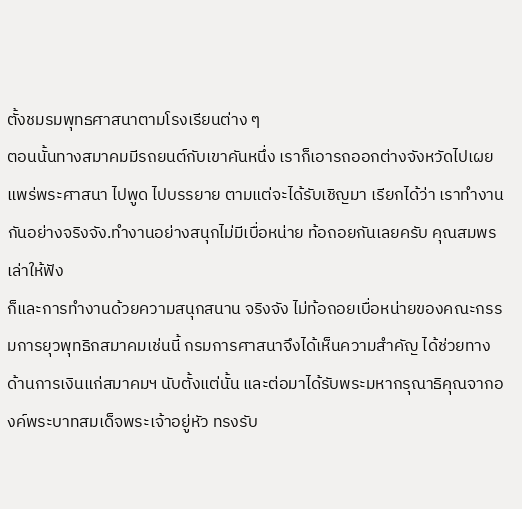ตั้งชมรมพุทธศาสนาตามโรงเรียนต่าง ๆ
ตอนนั้นทางสมาคมมีรถยนต์กับเขาคันหนึ่ง เราก็เอารถออกต่างจังหวัดไปเผยแพร่พระศาสนา ไปพูด ไปบรรยาย ตามแต่จะได้รับเชิญมา เรียกได้ว่า เราทำงานกันอย่างจริงจัง.ทำงานอย่างสนุกไม่มีเบื่อหน่าย ท้อถอยกันเลยครับ คุณสมพรเล่าให้ฟัง
ก็และการทำงานด้วยความสนุกสนาน จริงจัง ไม่ท้อถอยเบื่อหน่ายของคณะกรรมการยุวพุทธิกสมาคมเช่นนี้ กรมการศาสนาจึงได้เห็นความสำคัญ ได้ช่วยทางด้านการเงินแก่สมาคมฯ นับตั้งแต่นั้น และต่อมาได้รับพระมหากรุณาธิคุณจากองค์พระบาทสมเด็จพระเจ้าอยู่หัว ทรงรับ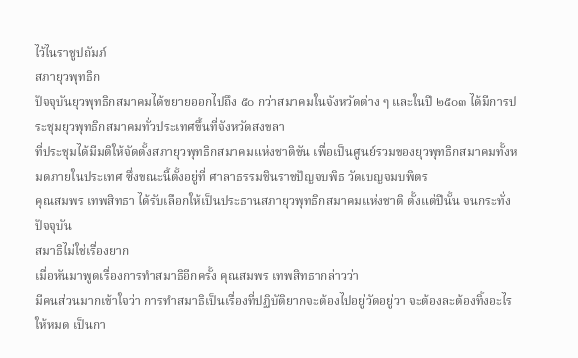ไว้ไนราชูปถัมภ์
สภายุวพุทธิก
ปัจจุบันยุวพุทธิกสมาคมได้ขยายออกไปถึง ๕๐ กว่าสมาคมในจังหวัดต่าง ๆ และในปี ๒๕๐๓ ได้มีการประชุมยุวพุทธิกสมาคมทั่วประเทศขึ้นที่จังหวัดสงขลา
ที่ประชุมได้มีมติให้จัดตั้งสภายุวพุทธิกสมาคมแห่งชาติขัน เพื่อเป็นศูนย์รวมของยุวพุทธิกสมาคมทั้งหมดภายในประเทศ ซึ่งขณะนี้ตั้งอยู่ที่ ศาลาธรรมชินราชปัญจบพิธ วัดเบญจมบพิตร
คุณสมพร เทพสิทธา ได้รับเลือกให้เป็นประธานสภายุวพุทธิกสมาคมแห่งชาติ ตั้งแต่ปีนั้น จนกระทั่งปัจจุบัน
สมาธิไม่ใช่เรื่องยาก
เมื่อหันมาพูดเรื่องการทำสมาธิอีกครั้ง คุณสมพร เทพสิทธากล่าวว่า
มีคนส่วนมากเข้าใจว่า การทำสมาธิเป็นเรื่องที่ปฏิบัติยากจะต้องไปอยู่วัดอยู่วา จะต้องละต้องทิ้งอะไรให้หมด เป็นกา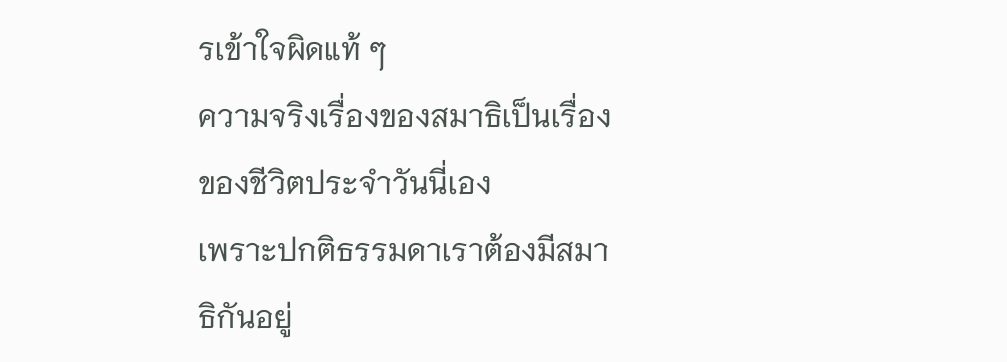รเข้าใจผิดแท้ ๆ
ความจริงเรื่องของสมาธิเป็นเรื่องของชีวิตประจำวันนี่เอง
เพราะปกติธรรมดาเราต้องมีสมาธิกันอยู่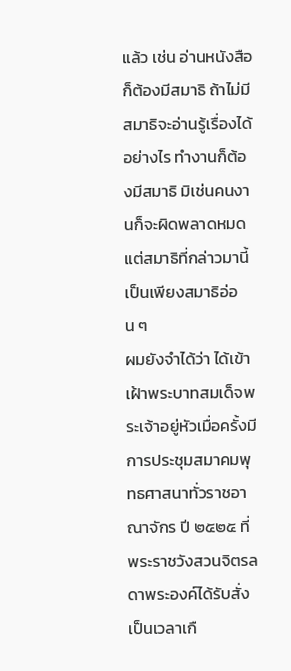แล้ว เช่น อ่านหนังสือก็ต้องมีสมาธิ ถ้าไม่มีสมาธิจะอ่านรู้เรื่องได้อย่างไร ทำงานก็ต้องมีสมาธิ มิเช่นคนงานก็จะผิดพลาดหมด แต่สมาธิที่กล่าวมานี้ เป็นเพียงสมาธิอ่อน ๆ
ผมยังจำได้ว่า ได้เข้าเฝ้าพระบาทสมเด็จพระเจ้าอยู่หัวเมื่อครั้งมีการประชุมสมาคมพุทธศาสนาทั่วราชอาณาจักร ปี ๒๕๒๕ ที่ พระราชวังสวนจิตรลดาพระองค์ได้รับสั่งเป็นเวลาเกื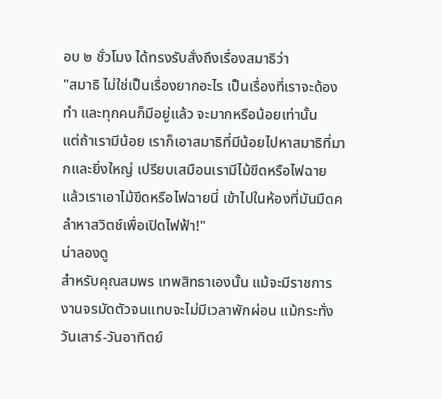อบ ๒ ชั่วโมง ได้ทรงรับสั่งถึงเรื่องสมาธิว่า
"สมาธิ ไม่ใช่เป็นเรื่องยากอะไร เป็นเรื่องที่เราจะด้องทำ และทุกคนก็มีอยู่แล้ว จะมากหรือน้อยเท่านั้น
แต่ถ้าเรามีน้อย เราก็เอาสมาธิที่มีน้อยไปหาสมาธิที่มากและยิ่งใหญ่ เปรียบเสมือนเรามีไม้ขีดหรือไฟฉาย แล้วเราเอาไม้ขีดหรือไฟฉายนี่ เข้าไปในห้องที่มันมืดคลำหาสวิตช์เพื่อเปิดไฟฟ้า!"
น่าลองดู
สำหรับคุณสมพร เทพสิทธาเองนั้น แม้จะมีราชการ งานจรมัดตัวจนแทบจะไม่มีเวลาพักผ่อน แม้กระทั่งวันเสาร์-วันอาทิตย์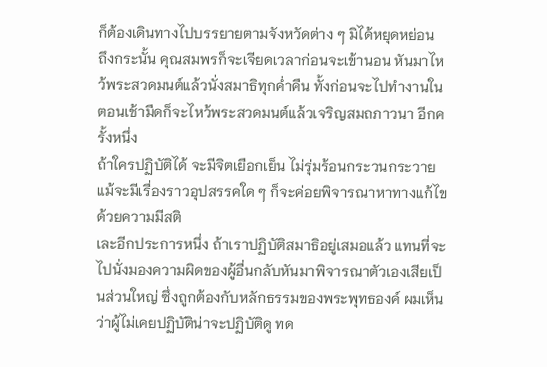ก็ต้องเดินทางไปบรรยายตามจังหวัดต่าง ๆ มิได้หยุดหย่อน
ถึงกระนั้น คุณสมพรก็จะเจียดเวลาก่อนจะเข้านอน หันมาไหว้พระสวดมนต์แล้วนั่งสมาธิทุกค่ำคืน ทั้งก่อนจะไปทำงานในตอนเช้ามืดก็จะไหว้พระสวดมนต์แล้วเจริญสมถภาวนา อีกครั้งหนึ่ง
ถ้าใครปฏิบัติได้ จะมีจิตเยือกเย็น ไม่รุ่มร้อนกระวนกระวาย แม้จะมีเรื่องราวอุปสรรคใด ๆ ก็จะค่อยพิจารณาหาทางแก้ไขด้วยความมีสติ
เละอีกประการหนึ่ง ถ้าเราปฏิบัติสมาธิอยู่เสมอแล้ว แทนที่จะไปนั่งมองความผิดของผู้อื่นกลับหันมาพิจารณาตัวเองเสียเป็นส่วนใหญ่ ซึ่งถูกต้องกับหลักธรรมของพระพุทธองค์ ผมเห็นว่าผู้ไม่เคยปฏิบัติน่าจะปฏิบัติดู ทด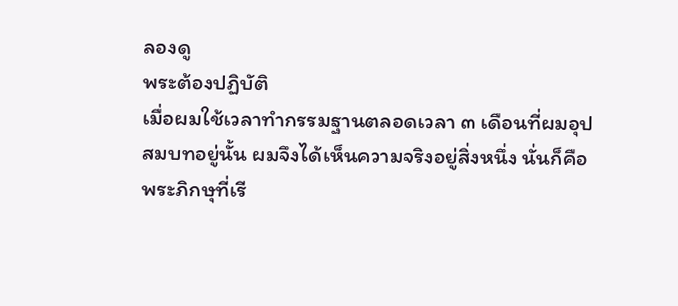ลองดู
พระต้องปฏิบัติ
เมื่อผมใช้เวลาทำกรรมฐานตลอดเวลา ๓ เดือนที่ผมอุปสมบทอยู่นั้น ผมจึงได้เห็นความจริงอยู่สิ่งหนึ่ง นั่นก็คือ
พระภิกษุที่เรี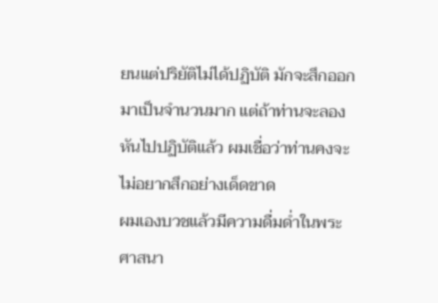ยนแต่ปริยัติไม่ได้ปฏิบัติ มักจะสึกออกมาเป็นจำนวนมาก แต่ถ้าท่านจะลองหันไปปฏิบัติแล้ว ผมเชื่อว่าท่านคงจะไม่อยากสึกอย่างเด็ดขาด
ผมเองบวชแล้วมีความดื่มด่ำในพระศาสนา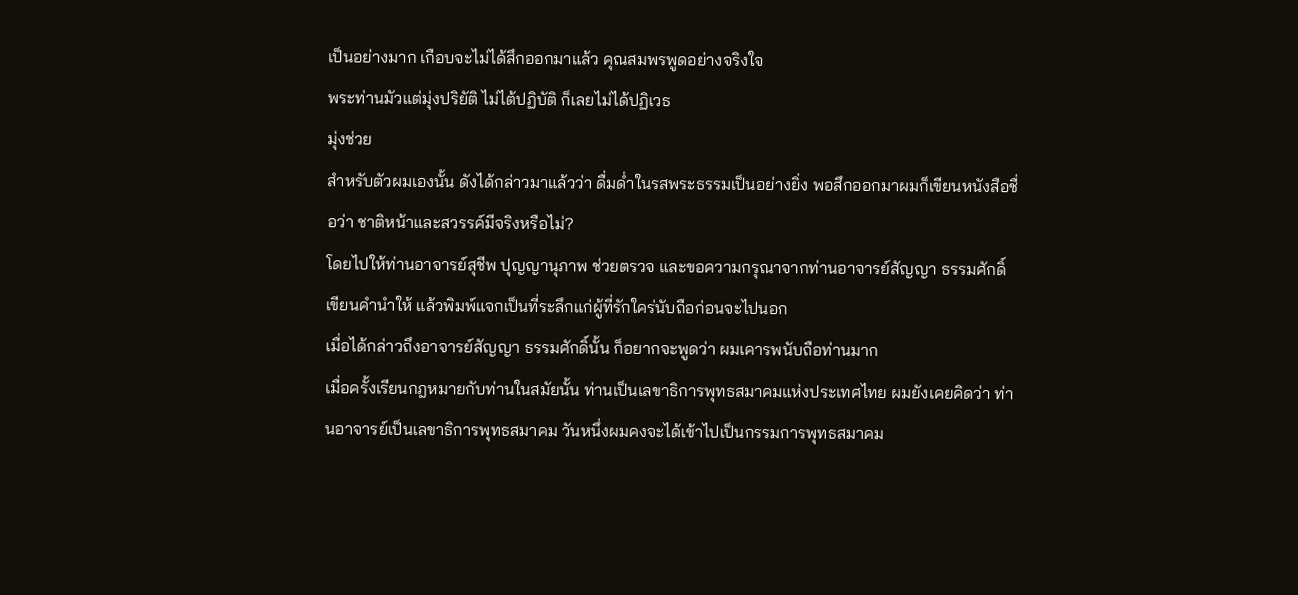เป็นอย่างมาก เกือบจะไม่ได้สึกออกมาแล้ว คุณสมพรพูดอย่างจริงใจ
พระท่านมัวแต่มุ่งปริยัติ ไม่ไต้ปฏิบัติ ก็เลยไม่ได้ปฏิเวธ
มุ่งช่วย
สำหรับตัวผมเองนั้น ดังได้กล่าวมาแล้วว่า ดื่มด่ำในรสพระธรรมเป็นอย่างยิ่ง พอสึกออกมาผมก็เขียนหนังสือชื่อว่า ชาติหน้าและสวรรค์มีจริงหรือไม่?
โดยไปให้ท่านอาจารย์สุชีพ ปุญญานุภาพ ช่วยตรวจ และขอความกรุณาจากท่านอาจารย์สัญญา ธรรมศักดิ์ เขียนคำนำให้ แล้วพิมพ์แจกเป็นที่ระลึกแก่ผู้ที่รักใคร่นับถือก่อนจะไปนอก
เมื่อได้กล่าวถึงอาจารย์สัญญา ธรรมศักดิ์นั้น ก็อยากจะพูดว่า ผมเคารพนับถือท่านมาก
เมื่อครั้งเรียนกฎหมายกับท่านในสมัยนั้น ท่านเป็นเลขาธิการพุทธสมาคมแห่งประเทศไทย ผมยังเคยคิดว่า ท่านอาจารย์เป็นเลขาธิการพุทธสมาคม วันหนึ่งผมคงจะได้เข้าไปเป็นกรรมการพุทธสมาคม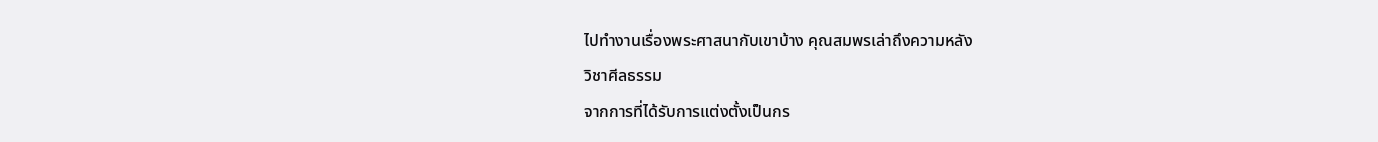ไปทำงานเรื่องพระศาสนากับเขาบ้าง คุณสมพรเล่าถึงความหลัง
วิชาศีลธรรม
จากการที่ได้รับการแต่งตั้งเป็นกร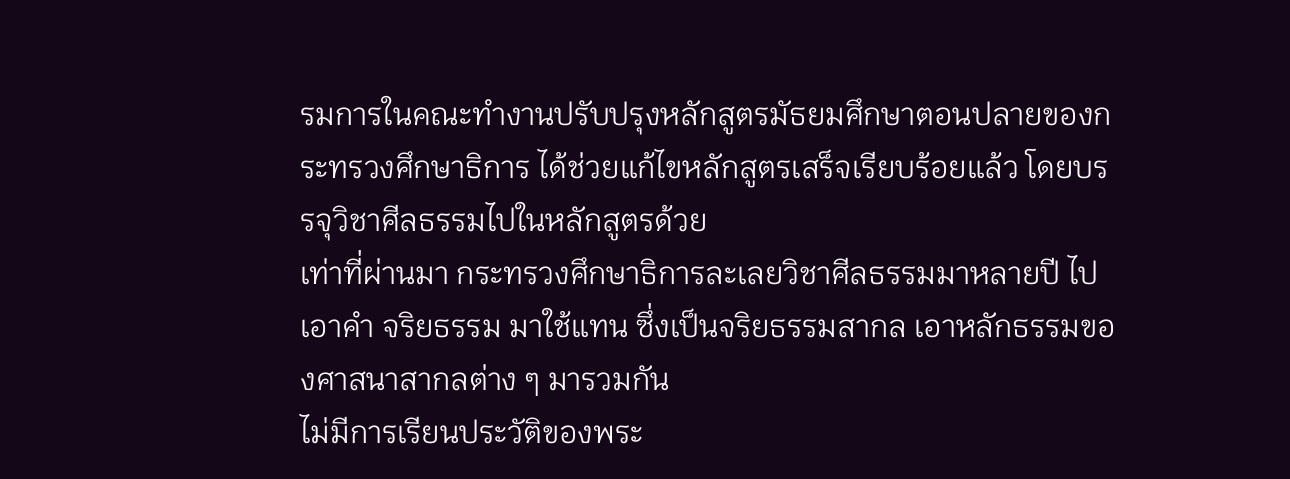รมการในคณะทำงานปรับปรุงหลักสูตรมัธยมศึกษาตอนปลายของกระทรวงศึกษาธิการ ได้ช่วยแก้ไขหลักสูตรเสร็จเรียบร้อยแล้ว โดยบรรจุวิชาศีลธรรมไปในหลักสูตรด้วย
เท่าที่ผ่านมา กระทรวงศึกษาธิการละเลยวิชาศีลธรรมมาหลายปี ไปเอาคำ จริยธรรม มาใช้แทน ซึ่งเป็นจริยธรรมสากล เอาหลักธรรมของศาสนาสากลต่าง ๆ มารวมกัน
ไม่มีการเรียนประวัติของพระ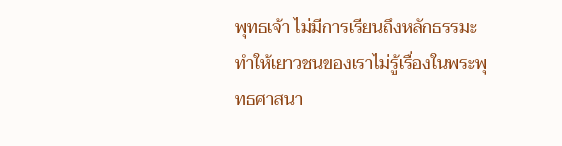พุทธเจ้า ไม่มีการเรียนถึงหลักธรรมะ ทำให้เยาวชนของเราไม่รู้เรื่องในพระพุทธศาสนา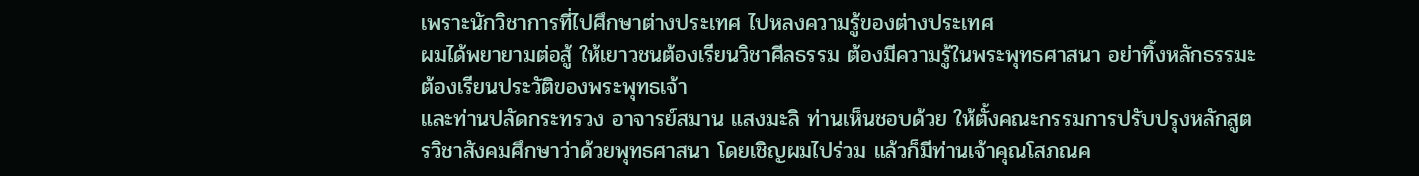เพราะนักวิชาการที่ไปศึกษาต่างประเทศ ไปหลงความรู้ของต่างประเทศ
ผมได้พยายามต่อสู้ ให้เยาวชนต้องเรียนวิชาศีลธรรม ต้องมีความรู้ในพระพุทธศาสนา อย่าทิ้งหลักธรรมะ ต้องเรียนประวัติของพระพุทธเจ้า
และท่านปลัดกระทรวง อาจารย์สมาน แสงมะลิ ท่านเห็นชอบด้วย ให้ตั้งคณะกรรมการปรับปรุงหลักสูตรวิชาสังคมศึกษาว่าด้วยพุทธศาสนา โดยเชิญผมไปร่วม แล้วก็มีท่านเจ้าคุณโสภณค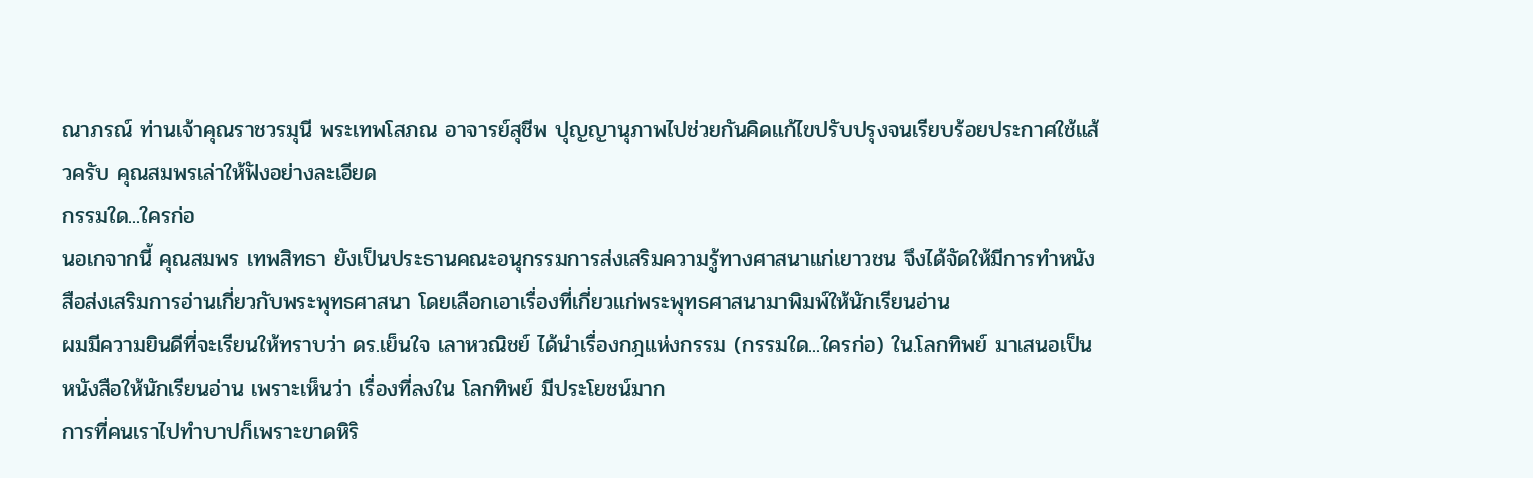ณาภรณ์ ท่านเจ้าคุณราชวรมุนี พระเทพโสภณ อาจารย์สุชีพ ปุญญานุภาพไปช่วยกันคิดแก้ไขปรับปรุงจนเรียบร้อยประกาศใช้แส้วครับ คุณสมพรเล่าให้ฟังอย่างละเอียด
กรรมใด...ใครก่อ
นอเกจากนี้ คุณสมพร เทพสิทธา ยังเป็นประธานคณะอนุกรรมการส่งเสริมความรู้ทางศาสนาแก่เยาวชน จึงได้จัดให้มีการทำหนังสือส่งเสริมการอ่านเกี่ยวกับพระพุทธศาสนา โดยเลือกเอาเรื่องที่เกี่ยวแก่พระพุทธศาสนามาพิมพ์ให้นักเรียนอ่าน
ผมมีความยินดีที่จะเรียนให้ทราบว่า ดร.เย็นใจ เลาหวณิชย์ ได้นำเรื่องกฎแห่งกรรม (กรรมใด...ใครก่อ) ใน.โลกทิพย์ มาเสนอเป็นหนังสือให้นักเรียนอ่าน เพราะเห็นว่า เรื่องที่ลงใน โลกทิพย์ มีประโยชน์มาก
การที่คนเราไปทำบาปก็เพราะขาดหิริ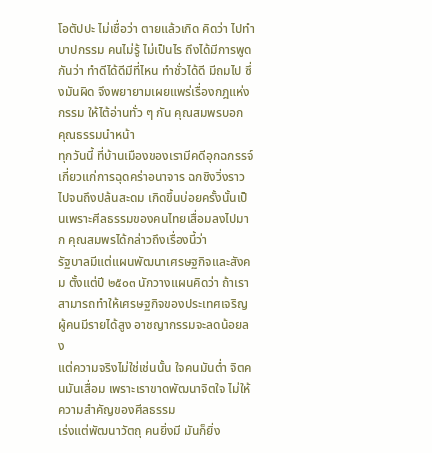โอตัปปะ ไม่เชื่อว่า ตายแล้วเกิด คิดว่า ไปทำบาปกรรม คนไม่รู้ ไม่เป็นไร ถึงได้มีการพูดกันว่า ทำดีได้ดีมีที่ไหน ทำชั่วได้ดี มีถมไป ซึ่งมันผิด จึงพยายามเผยแพร่เรื่องกฎแห่งกรรม ให้ไต้อ่านทั่ว ๆ กัน คุณสมพรบอก
คุณธรรมนำหน้า
ทุกวันนี้ ที่บ้านเมืองของเรามีคดีอุกฉกรรจ์เกี่ยวแก่การฉุดคร่าอนาจาร ฉกชิงวิ่งราว ไปจนถึงปล้นสะดม เกิดขึ้นบ่อยครั้งนั้นเป็นเพราะศีลธรรมของคนไทยเสื่อมลงไปมาก คุณสมพรได้กล่าวถึงเรื่องนี้ว่า
รัฐบาลมีแต่แผนพัฒนาเศรษฐกิจและสังคม ตั้งแต่ปี ๒๕๐๓ นักวางแผนคิดว่า ถ้าเราสามารถทำให้เศรษฐกิจของประเทศเจริญ ผู้คนมีรายได้สูง อาชญากรรมจะลดน้อยลง
แต่ความจริงไม่ใช่เช่นนั้น ใจคนมันต่ำ จิตคนมันเสื่อม เพราะเราขาดพัฒนาจิตใจ ไม่ให้ความสำคัญของศีลธรรม
เร่งแต่พัฒนาวัตถุ คนยิ่งมี มันก็ยิ่ง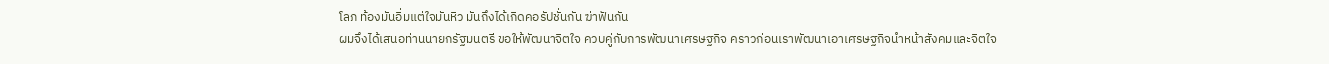โลภ ท้องมันอิ่มแต่ใจมันหิว มันถึงได้เกิดคอรัปชั่นกัน ฆ่าฟันกัน
ผมจึงได้เสนอท่านนายกรัฐมนตรี ขอให้พัฒนาจิตใจ ควบคู่กับการพัฒนาเศรษฐกิจ คราวก่อนเราพัฒนาเอาเศรษฐกิจนำหน้าสังคมและจิตใจ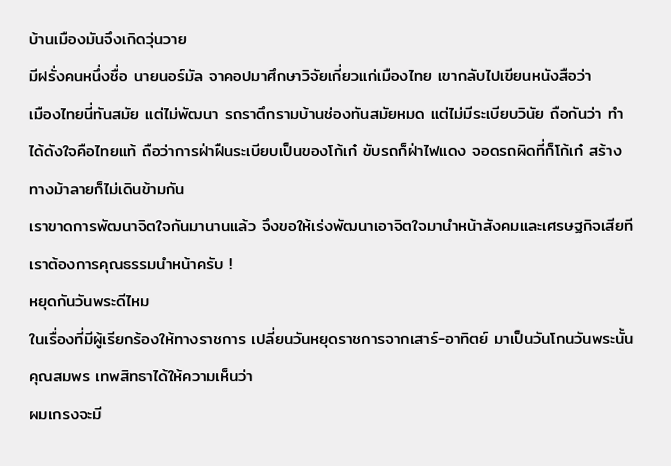บ้านเมืองมันจึงเกิดวุ่นวาย
มีฝรั่งคนหนึ่งชื่อ นายนอร์มัล จาคอปมาศึกษาวิจัยเกี่ยวแก่เมืองไทย เขากลับไปเขียนหนังสือว่า
เมืองไทยนี่ทันสมัย แต่ไม่พัฒนา รถราตึกรามบ้านช่องทันสมัยหมด แต่ไม่มีระเบียบวินัย ถือกันว่า ทำได้ดังใจคือไทยแท้ ถือว่าการฝ่าฝืนระเบียบเป็นของโก้เก๋ ขับรถก็ฝ่าไฟแดง จอดรถผิดที่ก็โก้เก๋ สร้างทางม้าลายก็ไม่เดินข้ามกัน
เราขาดการพัฒนาจิตใจกันมานานแล้ว จึงขอให้เร่งพัฒนาเอาจิตใจมานำหน้าสังคมและเศรษฐกิจเสียที เราต้องการคุณธรรมนำหน้าครับ !
หยุดกันวันพระดีไหม
ในเรื่องที่มีผู้เรียกร้องให้ทางราชการ เปลี่ยนวันหยุดราชการจากเสาร์-อาทิตย์ มาเป็นวันโกนวันพระนั้น คุณสมพร เทพสิทธาได้ให้ความเห็นว่า
ผมเกรงจะมี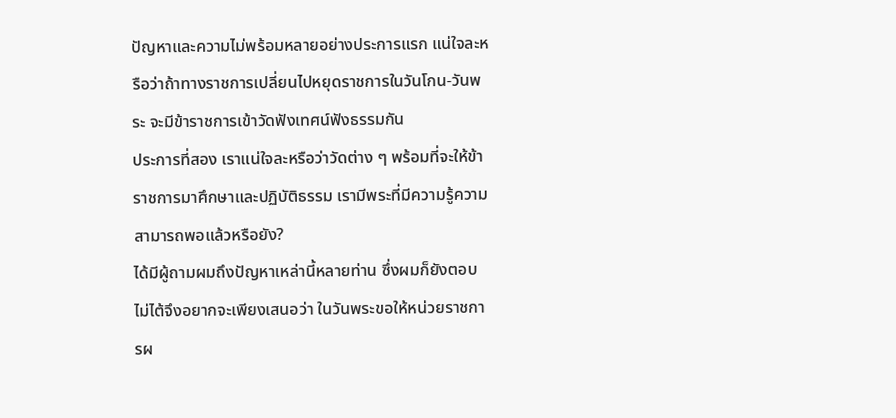ปัญหาและความไม่พร้อมหลายอย่างประการแรก แน่ใจละหรือว่าถ้าทางราชการเปลี่ยนไปหยุดราชการในวันโกน-วันพระ จะมีข้าราชการเข้าวัดฟังเทศน์ฟังธรรมกัน
ประการที่สอง เราแน่ใจละหรือว่าวัดต่าง ๆ พร้อมที่จะให้ข้าราชการมาศึกษาและปฏิบัติธรรม เรามีพระที่มีความรู้ความสามารถพอแล้วหรือยัง?
ได้มีผู้ถามผมถึงปัญหาเหล่านี้หลายท่าน ซึ่งผมก็ยังตอบไม่ไต้จึงอยากจะเพียงเสนอว่า ในวันพระขอให้หน่วยราชการผ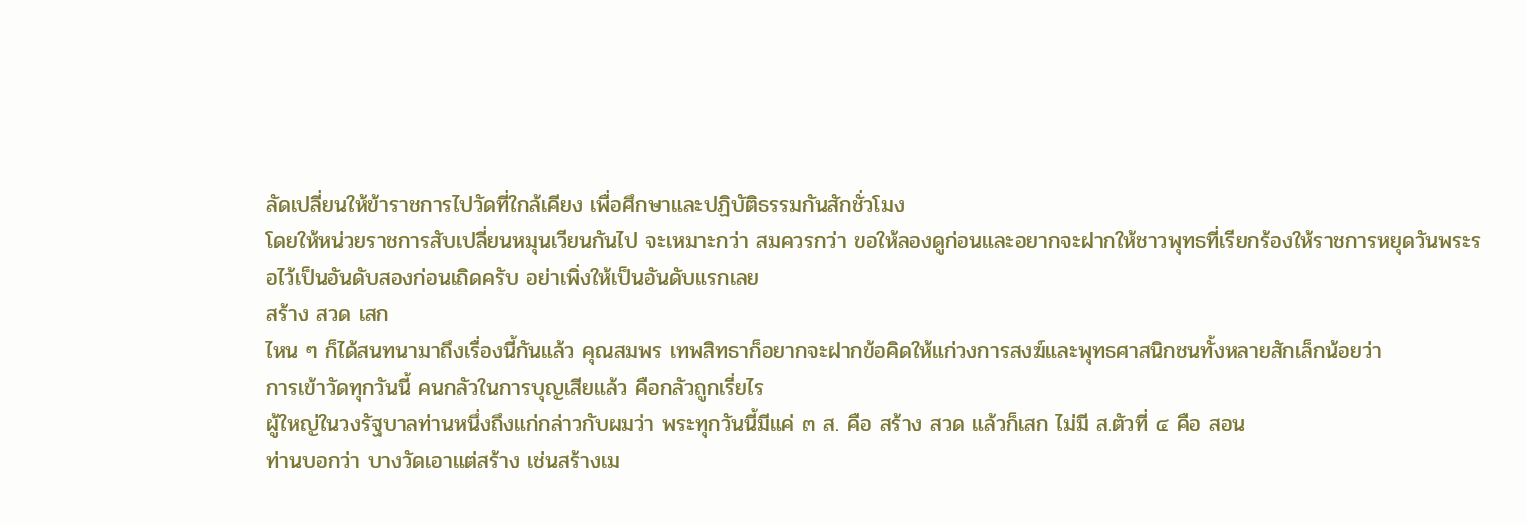ลัดเปลี่ยนให้ข้าราชการไปวัดที่ใกล้เคียง เพื่อศึกษาและปฏิบัติธรรมกันสักชั่วโมง
โดยให้หน่วยราชการสับเปลี่ยนหมุนเวียนกันไป จะเหมาะกว่า สมควรกว่า ขอให้ลองดูก่อนและอยากจะฝากให้ชาวพุทธที่เรียกร้องให้ราชการหยุดวันพระรอไว้เป็นอันดับสองก่อนเถิดครับ อย่าเพิ่งให้เป็นอันดับแรกเลย
สร้าง สวด เสก
ไหน ๆ ก็ได้สนทนามาถึงเรื่องนี้กันแล้ว คุณสมพร เทพสิทธาก็อยากจะฝากข้อคิดให้แก่วงการสงฆ์และพุทธศาสนิกชนทั้งหลายสักเล็กน้อยว่า
การเข้าวัดทุกวันนี้ คนกลัวในการบุญเสียแล้ว คือกลัวถูกเรี่ยไร
ผู้ใหญ่ในวงรัฐบาลท่านหนึ่งถึงแก่กล่าวกับผมว่า พระทุกวันนี้มีแค่ ๓ ส. คือ สร้าง สวด แล้วก็เสก ไม่มี ส.ตัวที่ ๔ คือ สอน
ท่านบอกว่า บางวัดเอาแต่สร้าง เช่นสร้างเม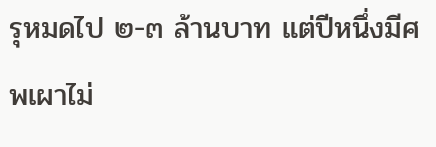รุหมดไป ๒-๓ ล้านบาท แต่ปีหนึ่งมีศพเผาไม่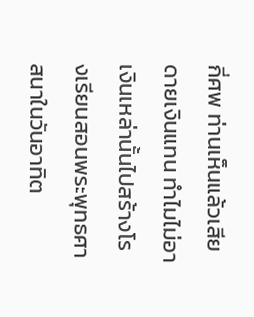กี่ศพ ท่านเห็นแล้วเสียดายเงินแทน ทำไมไม่อาเงินเหล่านั้นไปสร้างโรงเรียนสอนพระพุทธศาสนาในวันอาทิต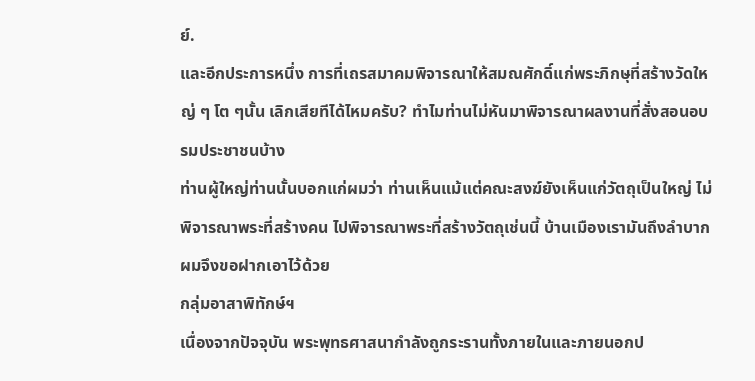ย์.
และอีกประการหนึ่ง การที่เถรสมาคมพิจารณาให้สมณศักดิ์แก่พระภิกษุที่สร้างวัดใหญ่ ๆ โต ๆนั้น เลิกเสียทีได้ไหมครับ? ทำไมท่านไม่หันมาพิจารณาผลงานที่สั่งสอนอบรมประชาชนบ้าง
ท่านผู้ใหญ่ท่านนั้นบอกแก่ผมว่า ท่านเห็นแม้แต่คณะสงฆ์ยังเห็นแก่วัตถุเป็นใหญ่ ไม่พิจารณาพระที่สร้างคน ไปพิจารณาพระที่สร้างวัตถุเช่นนี้ บ้านเมืองเรามันถึงลำบาก ผมจึงขอฝากเอาไว้ด้วย
กลุ่มอาสาพิทักษ์ฯ
เนื่องจากปัจจุบัน พระพุทธศาสนากำลังถูกระรานทั้งภายในและภายนอกป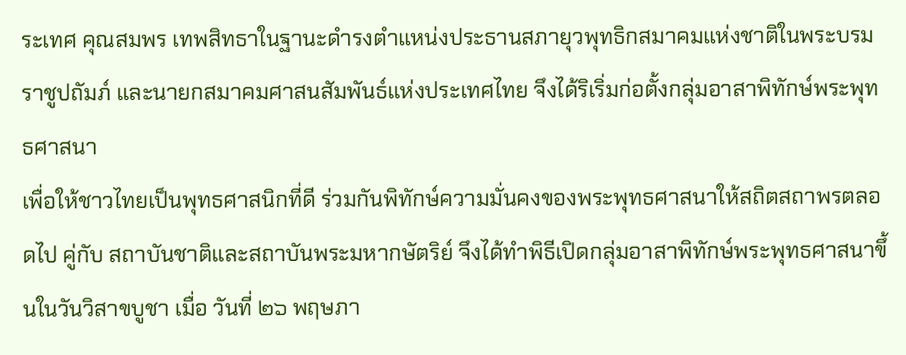ระเทศ คุณสมพร เทพสิทธาในฐานะดำรงตำแหน่งประธานสภายุวพุทธิกสมาคมแห่งชาติในพระบรมราชูปถัมภ์ และนายกสมาคมศาสนสัมพันธ์แห่งประเทศไทย จึงได้ริเริ่มก่อตั้งกลุ่มอาสาพิทักษ์พระพุทธศาสนา
เพื่อให้ชาวไทยเป็นพุทธศาสนิกที่ดี ร่วมกันพิทักษ์ความมั่นคงของพระพุทธศาสนาให้สถิตสถาพรตลอดไป คู่กับ สถาบันชาติและสถาบันพระมหากษัตริย์ จึงได้ทำพิธีเปิดกลุ่มอาสาพิทักษ์พระพุทธศาสนาขึ้นในวันวิสาขบูชา เมื่อ วันที่ ๒๖ พฤษภา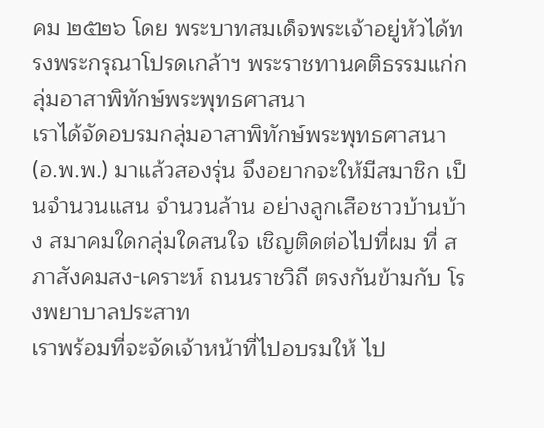คม ๒๕๒๖ โดย พระบาทสมเด็จพระเจ้าอยู่หัวได้ทรงพระกรุณาโปรดเกล้าฯ พระราชทานคติธรรมแก่กลุ่มอาสาพิทักษ์พระพุทธศาสนา
เราได้จัดอบรมกลุ่มอาสาพิทักษ์พระพุทธศาสนา (อ.พ.พ.) มาแล้วสองรุ่น จึงอยากจะให้มีสมาชิก เป็นจำนวนแสน จำนวนล้าน อย่างลูกเสือชาวบ้านบ้าง สมาคมใดกลุ่มใดสนใจ เชิญติดต่อไปที่ผม ที่ สภาสังคมสง-เคราะห์ ถนนราชวิถี ตรงกันข้ามกับ โรงพยาบาลประสาท
เราพร้อมที่จะจัดเจ้าหน้าที่ไปอบรมให้ ไป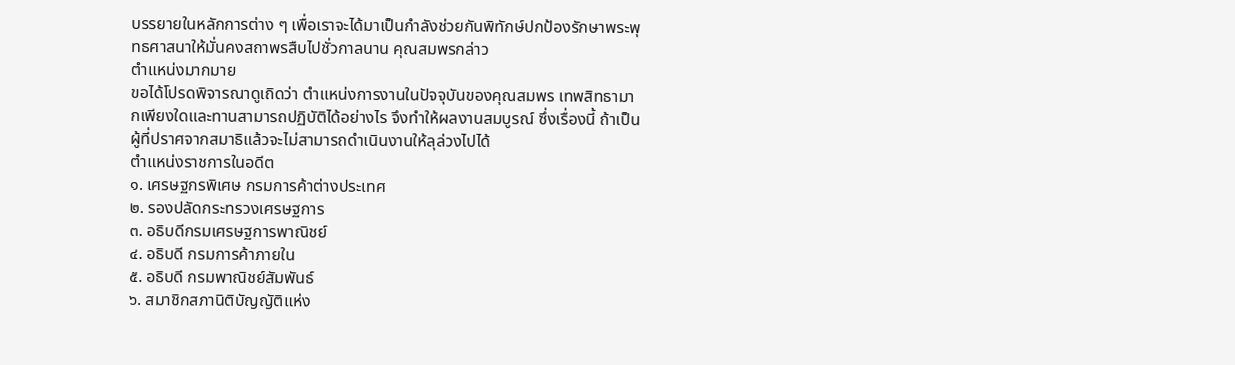บรรยายในหลักการต่าง ๆ เพื่อเราจะได้มาเป็นกำลังช่วยกันพิทักษ์ปกป้องรักษาพระพุทธศาสนาให้มั่นคงสถาพรสืบไปชั่วกาลนาน คุณสมพรกล่าว
ตำแหน่งมากมาย
ขอได้โปรดพิจารณาดูเถิดว่า ตำแหน่งการงานในปัจจุบันของคุณสมพร เทพสิทธามากเพียงใดและทานสามารถปฏิบัติได้อย่างไร จึงทำให้ผลงานสมบูรณ์ ซึ่งเรื่องนี้ ถ้าเป็นผู้ที่ปราศจากสมาธิแล้วจะไม่สามารถดำเนินงานให้ลุล่วงไปได้
ตำแหน่งราชการในอดีต
๑. เศรษฐกรพิเศษ กรมการค้าต่างประเทศ
๒. รองปลัดกระทรวงเศรษฐการ
๓. อธิบดีกรมเศรษฐการพาณิชย์
๔. อธิบดี กรมการค้าภายใน
๕. อธิบดี กรมพาณิชย์สัมพันธ์
๖. สมาชิกสภานิติบัญญัติแห่ง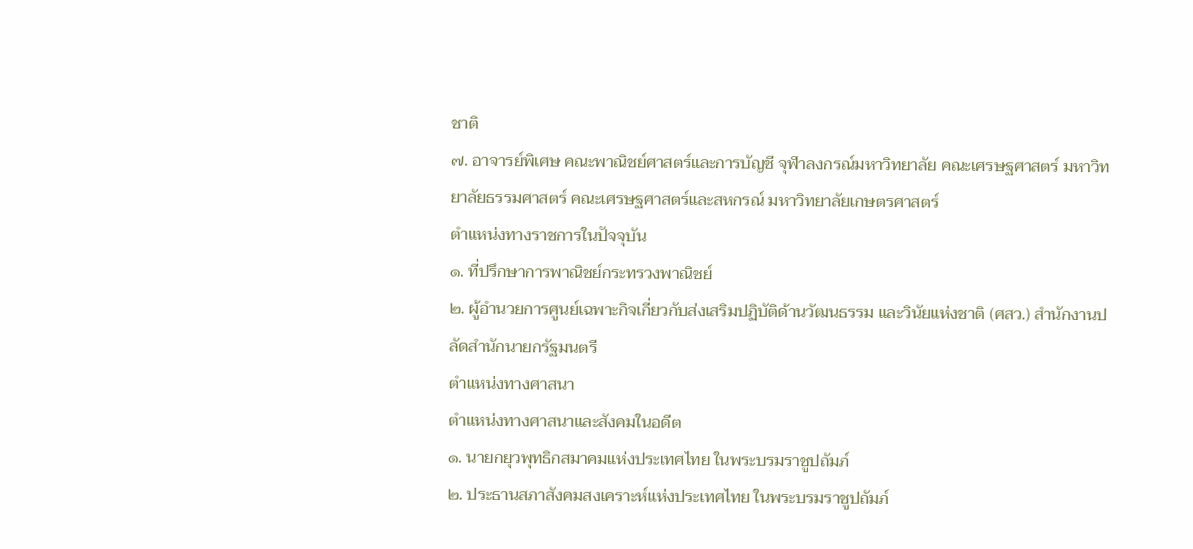ชาติ
๗. อาจารย์พิเศษ คณะพาณิชย์ศาสตร์และการบัญชี จุฬาลงกรณ์มหาวิทยาลัย คณะเศรษฐศาสตร์ มหาวิทยาลัยธรรมศาสตร์ คณะเศรษฐศาสตร์และสหกรณ์ มหาวิทยาลัยเกษตรศาสตร์
ตำแหน่งทางราชการในปัจจุบัน
๑. ที่ปรึกษาการพาณิชย์กระทรวงพาณิชย์
๒. ผู้อำนวยการศูนย์เฉพาะกิจเกี่ยวกับส่งเสริมปฏิบัติด้านวัฒนธรรม และวินัยแห่งชาติ (ศสว.) สำนักงานปลัดสำนักนายกรัฐมนตรี
ตำแหน่งทางศาสนา
ตำแหน่งทางศาสนาและสังคมในอดีต
๑. นายกยุวพุทธิกสมาคมแห่งประเทศไทย ในพระบรมราชูปถัมภ์
๒. ประธานสภาสังคมสงเคราะห์แห่งประเทศไทย ในพระบรมราชูปถัมภ์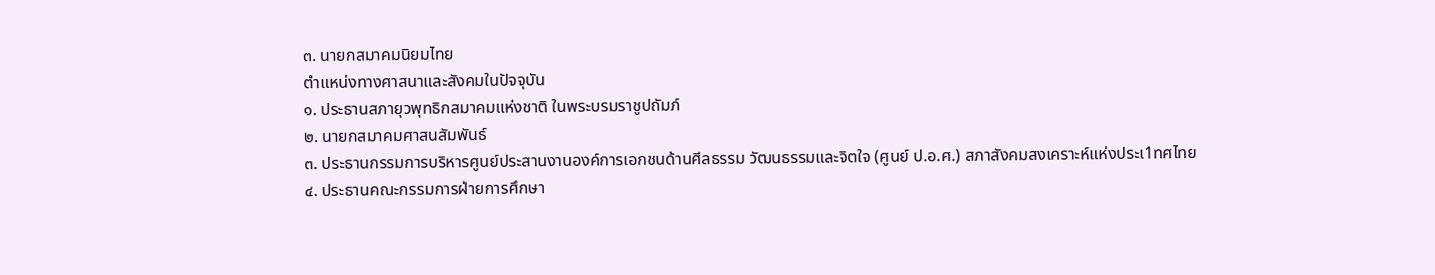๓. นายกสมาคมนิยมไทย
ตำแหน่งทางศาสนาและสังคมในปัจจุบัน
๑. ประธานสภายุวพุทธิกสมาคมแห่งชาติ ในพระบรมราชูปถัมภ์
๒. นายกสมาคมศาสนสัมพันธ์
๓. ประธานกรรมการบริหารศูนย์ประสานงานองค์การเอกชนด้านศีลธรรม วัฒนธรรมและจิตใจ (ศูนย์ ป.อ.ศ.) สภาสังคมสงเคราะห์แห่งประเ1ทศไทย
๔. ประธานคณะกรรมการฝ่ายการศึกษา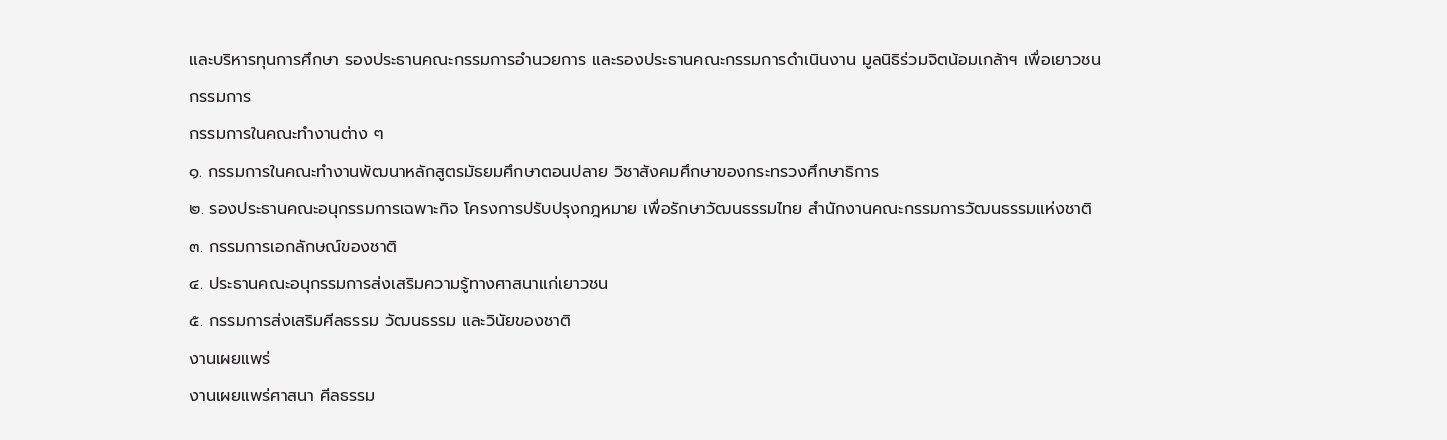และบริหารทุนการศึกษา รองประธานคณะกรรมการอำนวยการ และรองประธานคณะกรรมการดำเนินงาน มูลนิธิร่วมจิตน้อมเกล้าฯ เพื่อเยาวชน
กรรมการ
กรรมการในคณะทำงานต่าง ๆ
๑. กรรมการในคณะทำงานพัฒนาหลักสูตรมัธยมศึกษาตอนปลาย วิชาสังคมศึกษาของกระทรวงศึกษาธิการ
๒. รองประธานคณะอนุกรรมการเฉพาะกิจ โครงการปรับปรุงกฎหมาย เพื่อรักษาวัฒนธรรมไทย สำนักงานคณะกรรมการวัฒนธรรมแห่งชาติ
๓. กรรมการเอกลักษณ์ของชาติ
๔. ประธานคณะอนุกรรมการส่งเสริมความรู้ทางศาสนาแก่เยาวชน
๕. กรรมการส่งเสริมศีลธรรม วัฒนธรรม และวินัยของชาติ
งานเผยแพร่
งานเผยแพร่ศาสนา ศีลธรรม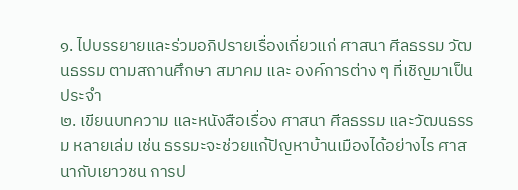๑. ไปบรรยายและร่วมอภิปรายเรื่องเกี่ยวแก่ ศาสนา ศีลธรรม วัฒนธรรม ตามสถานศึกษา สมาคม และ องค์การต่าง ๆ ที่เชิญมาเป็นประจำ
๒. เขียนบทความ และหนังสือเรื่อง ศาสนา ศีลธรรม และวัฒนธรรม หลายเล่ม เช่น ธรรมะจะช่วยแก้ปัญหาบ้านเมืองได้อย่างไร ศาสนากับเยาวชน การป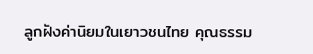ลูกฝังค่านิยมในเยาวชนไทย คุณธรรม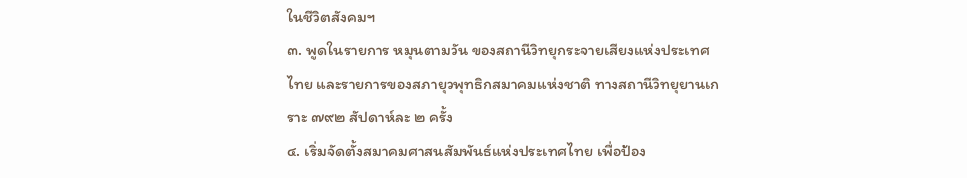ในชีวิตสังคมฯ
๓. พูดในรายการ หมุนตามวัน ของสถานีวิทยุกระจายเสียงแห่งประเทศไทย และรายการของสภายุวพุทธิกสมาคมแห่งชาติ ทางสถานีวิทยุยานเกราะ ๗๙๒ สัปดาห์ละ ๒ ครั้ง
๔. เริ่มจัดตั้งสมาคมศาสนสัมพันธ์แห่งประเทศไทย เพื่อป้อง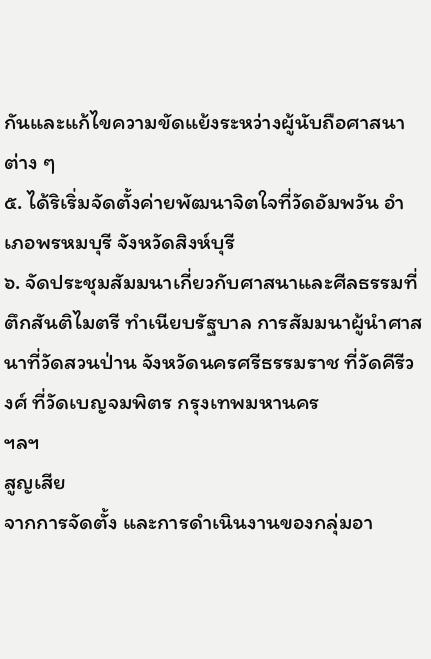กันและแก้ไขความขัดแย้งระหว่างผู้นับถือศาสนาต่าง ๆ
๕. ได้ริเริ่มจัดตั้งค่ายพัฒนาจิตใจที่วัดอัมพวัน อำเภอพรหมบุรี จังหวัดสิงห์บุรี
๖. จัดประชุมสัมมนาเกี่ยวกับศาสนาและศีลธรรมที่ตึกสันติไมตรี ทำเนียบรัฐบาล การสัมมนาผู้นำศาสนาที่วัดสวนป่าน จังหวัดนครศรีธรรมราช ที่วัดคีรีวงศ์ ที่วัดเบญจมพิตร กรุงเทพมหานคร
ฯลฯ
สูญเสีย
จากการจัดตั้ง และการดำเนินงานของกลุ่มอา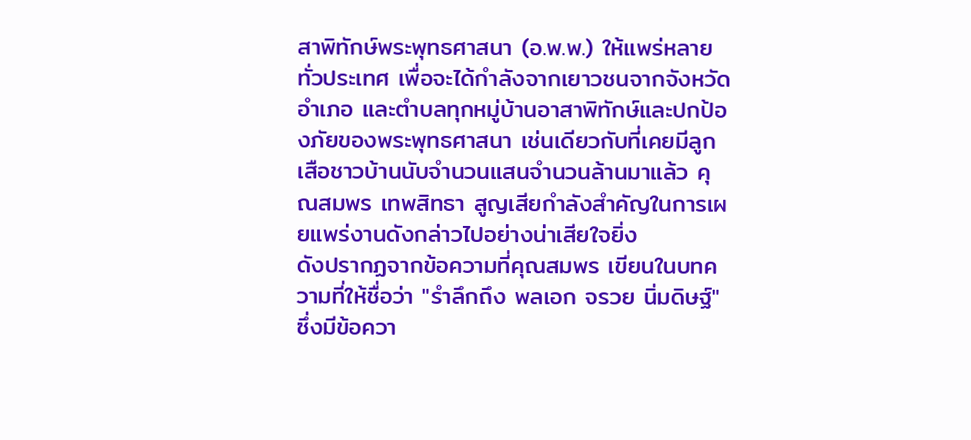สาพิทักษ์พระพุทธศาสนา (อ.พ.พ.) ให้แพร่หลายทั่วประเทศ เพื่อจะได้กำลังจากเยาวชนจากจังหวัด อำเภอ และตำบลทุกหมู่บ้านอาสาพิทักษ์และปกป้องภัยของพระพุทธศาสนา เช่นเดียวกับที่เคยมีลูกเสือชาวบ้านนับจำนวนแสนจำนวนล้านมาแล้ว คุณสมพร เทพสิทธา สูญเสียกำลังสำคัญในการเผยแพร่งานดังกล่าวไปอย่างน่าเสียใจยิ่ง
ดังปรากฏจากข้อความที่คุณสมพร เขียนในบทความที่ให้ชื่อว่า "รำลึกถึง พลเอก จรวย นิ่มดิษฐ์" ซึ่งมีข้อควา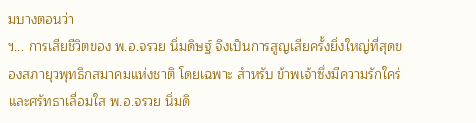มบางตอนว่า
ฯ... การเสียชีวิตของ พ.อ.จรวย นิ่มดิษฐ์ จึงเป็นการสูญเสียครั้งยิ่งใหญ่ที่สุดของสภายุวพุทธิกสมาคมแห่งชาติ โดยเฉพาะ สำหรับ ข้าพเจ้าซึ่งมีความรักใคร่และศรัทธาเลื่อมใส พ.อ.จรวย นิ่มดิ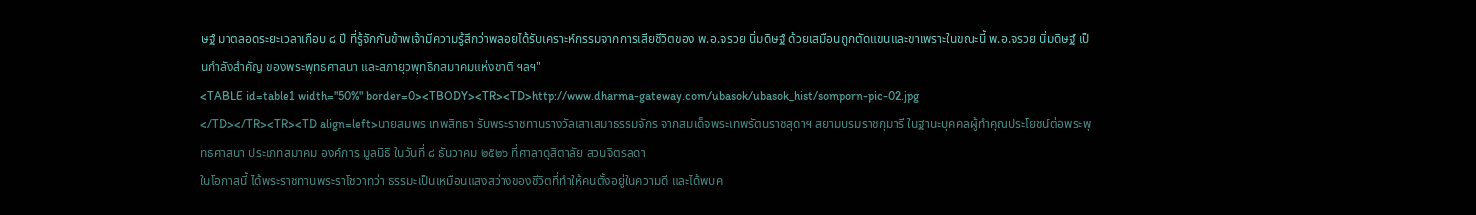ษฐ์ มาตลอดระยะเวลาเกือบ ๘ ปี ที่รู้จักกันข้าพเจ้ามีความรู้สึกว่าพลอยได้รับเคราะห์กรรมจากการเสียชีวิตของ พ.อ.จรวย นิ่มดิษฐ์ ด้วยเสมือนถูกตัดแขนและขาเพราะในขณะนี้ พ.อ.จรวย นิ่มดิษฐ์ เป็นกำลังสำคัญ ของพระพุทธศาสนา และสภายุวพุทธิกสมาคมแห่งชาติ ฯลฯ"
<TABLE id=table1 width="50%" border=0><TBODY><TR><TD>http://www.dharma-gateway.com/ubasok/ubasok_hist/somporn-pic-02.jpg
</TD></TR><TR><TD align=left>นายสมพร เทพสิทธา รับพระราชทานรางวัลเสาเสมาธรรมจักร จากสมเด็จพระเทพรัตนราชสุดาฯ สยามบรมราชกุมารี ในฐานะบุคคลผู้ทำคุณประโยชน์ต่อพระพุทธศาสนา ประเภทสมาคม องค์การ มูลนิธิ ในวันที่ ๘ ธันวาคม ๒๕๒๖ ที่ศาลาดุสิตาลัย สวนจิตรลดา
ในโอกาสนี้ ได้พระราชทานพระราโชวาทว่า ธรรมะเป็นเหมือนแสงสว่างของชีวิตที่ทำให้คนตั้งอยู่ในความดี และได้พบค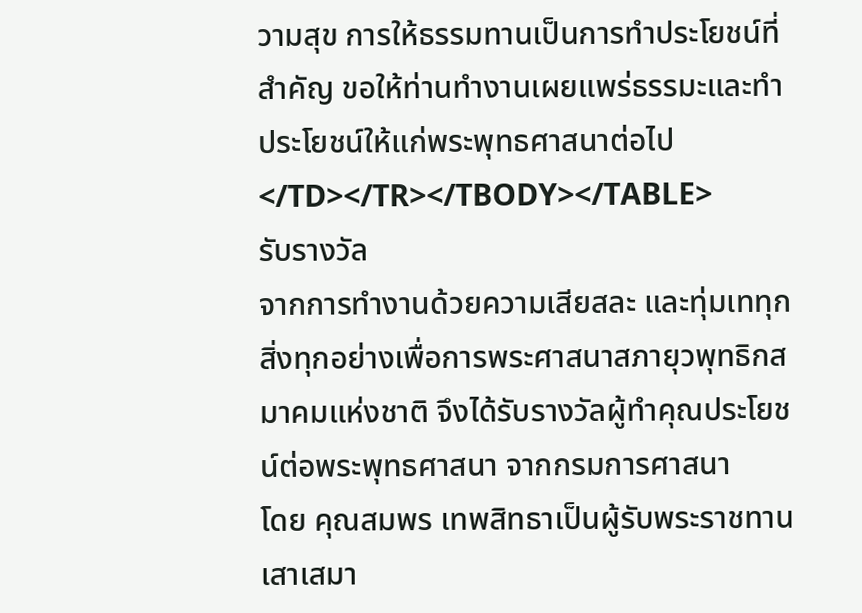วามสุข การให้ธรรมทานเป็นการทำประโยชน์ที่สำคัญ ขอให้ท่านทำงานเผยแพร่ธรรมะและทำประโยชน์ให้แก่พระพุทธศาสนาต่อไป
</TD></TR></TBODY></TABLE>
รับรางวัล
จากการทำงานด้วยความเสียสละ และทุ่มเททุกสิ่งทุกอย่างเพื่อการพระศาสนาสภายุวพุทธิกสมาคมแห่งชาติ จึงได้รับรางวัลผู้ทำคุณประโยชน์ต่อพระพุทธศาสนา จากกรมการศาสนา
โดย คุณสมพร เทพสิทธาเป็นผู้รับพระราชทานเสาเสมา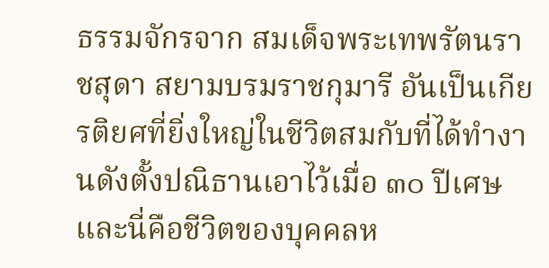ธรรมจักรจาก สมเด็จพระเทพรัตนราชสุดา สยามบรมราชกุมารี อันเป็นเกียรติยศที่ยิ่งใหญ่ในชีวิตสมกับที่ได้ทำงานดังตั้งปณิธานเอาไว้เมื่อ ๓๐ ปีเศษ
และนี่คือชีวิตของบุคคลห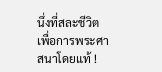นึ่งที่สละชีวิต เพื่อการพระศาสนาโดยแท้ !